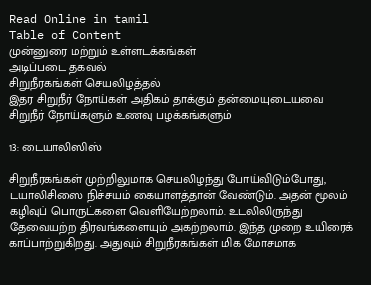Read Online in tamil
Table of Content
முன்னுரை மற்றும் உள்ளடக்கங்கள்
அடிப்படை தகவல்
சிறுநீரகங்கள் செயலிழத்தல்
இதர சிறுநீர் நோய்கள் அதிகம் தாக்கும் தன்மையுடையவை
சிறுநீர் நோய்களும் உணவு பழக்கங்களும்

13: டையாலிஸிஸ்

சிறுநீரகங்கள் முற்றிலுமாக செயலிழந்து போய்விடும்போது, டயாலிசிஸை நிச்சயம் கையாளத்தான் வேண்டும். அதன் மூலம் கழிவுப் பொருட்களை வெளியேற்றலாம். உடலிலிருந்து தேவையற்ற திரவங்களையும் அகற்றலாம். இந்த முறை உயிரைக் காப்பாற்றுகிறது. அதுவும் சிறுநீரகங்கள் மிக மோசமாக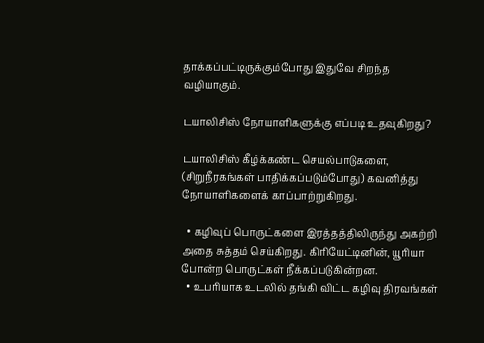தாக்கப்பட்டிருக்கும்போது இதுவே சிறந்த வழியாகும்.

டயாலிசிஸ் நோயாளிகளுக்கு எப்படி உதவுகிறது?

டயாலிசிஸ் கீழ்க்கண்ட செயல்பாடுகளை, (சிறுநீரகங்கள் பாதிக்கப்படும்போது) கவனித்து நோயாளிகளைக் காப்பாற்றுகிறது.

  • கழிவுப் பொருட்களை இரத்தத்திலிருந்து அகற்றி அதை சுத்தம் செய்கிறது. கிரியேட்டினின், யூரியா போன்ற பொருட்கள் நீக்கப்படுகின்றன.
  • உபரியாக உடலில் தங்கி விட்ட கழிவு திரவங்கள்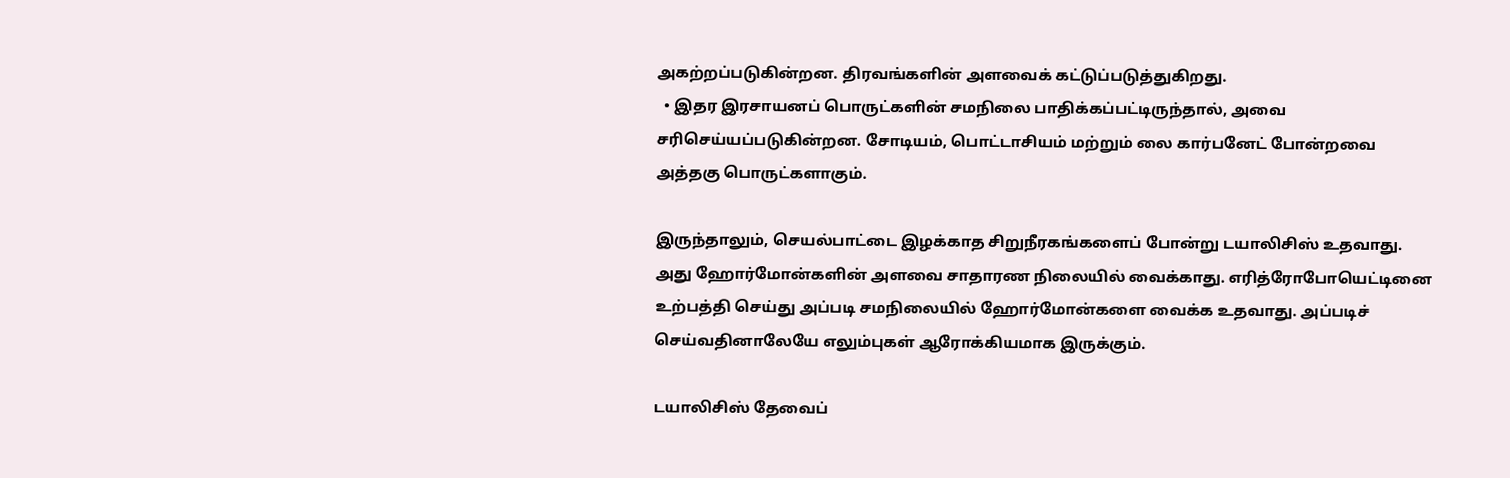அகற்றப்படுகின்றன. திரவங்களின் அளவைக் கட்டுப்படுத்துகிறது.
  • இதர இரசாயனப் பொருட்களின் சமநிலை பாதிக்கப்பட்டிருந்தால், அவை சரிசெய்யப்படுகின்றன. சோடியம், பொட்டாசியம் மற்றும் லை கார்பனேட் போன்றவை அத்தகு பொருட்களாகும்.

இருந்தாலும், செயல்பாட்டை இழக்காத சிறுநீரகங்களைப் போன்று டயாலிசிஸ் உதவாது. அது ஹோர்மோன்களின் அளவை சாதாரண நிலையில் வைக்காது. எரித்ரோபோயெட்டினை உற்பத்தி செய்து அப்படி சமநிலையில் ஹோர்மோன்களை வைக்க உதவாது. அப்படிச் செய்வதினாலேயே எலும்புகள் ஆரோக்கியமாக இருக்கும்.

டயாலிசிஸ் தேவைப்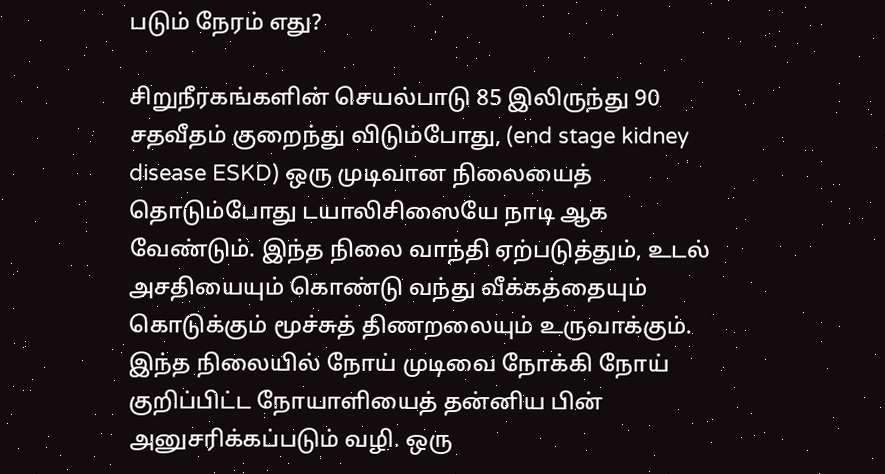படும் நேரம் எது?

சிறுநீரகங்களின் செயல்பாடு 85 இலிருந்து 90 சதவீதம் குறைந்து விடும்போது, (end stage kidney disease ESKD) ஒரு முடிவான நிலையைத் தொடும்போது டயாலிசிஸையே நாடி ஆக வேண்டும். இந்த நிலை வாந்தி ஏற்படுத்தும், உடல் அசதியையும் கொண்டு வந்து வீக்கத்தையும் கொடுக்கும் மூச்சுத் திணறலையும் உருவாக்கும். இந்த நிலையில் நோய் முடிவை நோக்கி நோய் குறிப்பிட்ட நோயாளியைத் தன்னிய பின் அனுசரிக்கப்படும் வழி. ஒரு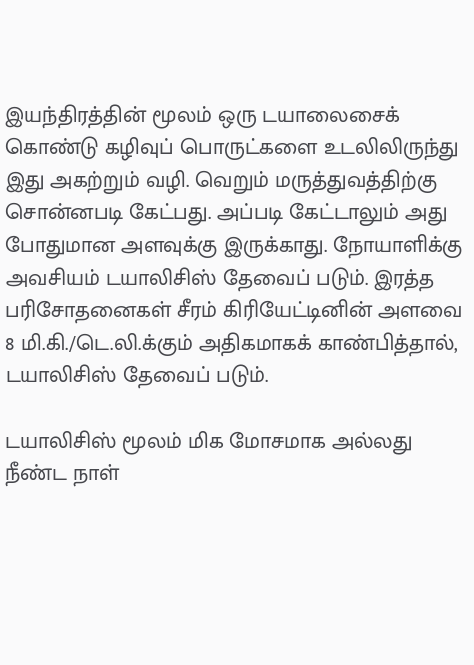இயந்திரத்தின் மூலம் ஒரு டயாலைசைக் கொண்டு கழிவுப் பொருட்களை உடலிலிருந்து இது அகற்றும் வழி. வெறும் மருத்துவத்திற்கு சொன்னபடி கேட்பது. அப்படி கேட்டாலும் அது போதுமான அளவுக்கு இருக்காது. நோயாளிக்கு அவசியம் டயாலிசிஸ் தேவைப் படும். இரத்த பரிசோதனைகள் சீரம் கிரியேட்டினின் அளவை 8 மி.கி./டெ.லி.க்கும் அதிகமாகக் காண்பித்தால், டயாலிசிஸ் தேவைப் படும்.

டயாலிசிஸ் மூலம் மிக மோசமாக அல்லது நீண்ட நாள்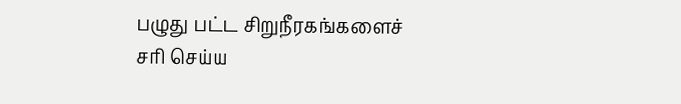பழுது பட்ட சிறுநீரகங்களைச் சரி செய்ய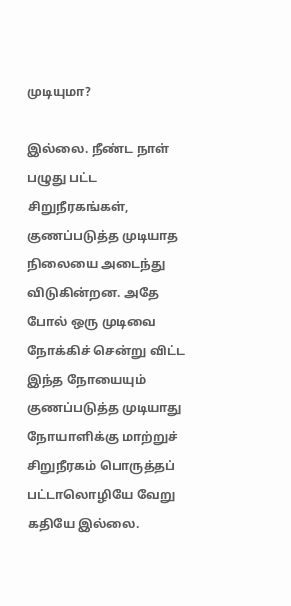முடியுமா?

இல்லை. நீண்ட நாள் பழுது பட்ட சிறுநீரகங்கள், குணப்படுத்த முடியாத நிலையை அடைந்து விடுகின்றன. அதே போல் ஒரு முடிவை நோக்கிச் சென்று விட்ட இந்த நோயையும் குணப்படுத்த முடியாது நோயாளிக்கு மாற்றுச் சிறுநீரகம் பொருத்தப் பட்டாலொழியே வேறு கதியே இல்லை.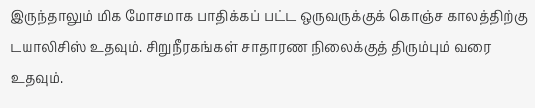இருந்தாலும் மிக மோசமாக பாதிக்கப் பட்ட ஒருவருக்குக் கொஞ்ச காலத்திற்கு டயாலிசிஸ் உதவும். சிறுநீரகங்கள் சாதாரண நிலைக்குத் திரும்பும் வரை உதவும்.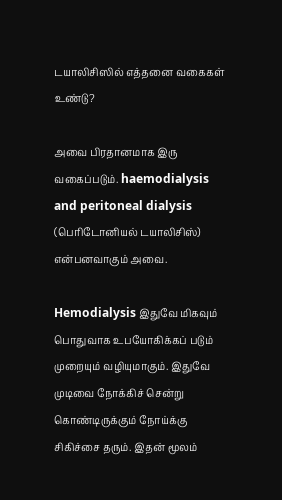டயாலிசிஸில் எத்தனை வகைகள் உண்டு?

அவை பிரதானமாக இரு வகைப்படும். haemodialysis and peritoneal dialysis (பெரிடோனியல் டயாலிசிஸ்) என்பனவாகும் அவை.

Hemodialysis இதுவே மிகவும் பொதுவாக உபயோகிக்கப் படும் முறையும் வழியுமாகும். இதுவே முடிவை நோக்கிச் சென்று கொண்டிருக்கும் நோய்க்கு சிகிச்சை தரும். இதன் மூலம்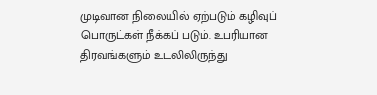முடிவான நிலையில் ஏற்படும் கழிவுப் பொருட்கள் நீக்கப் படும். உபரியான திரவங்களும் உடலிலிருந்து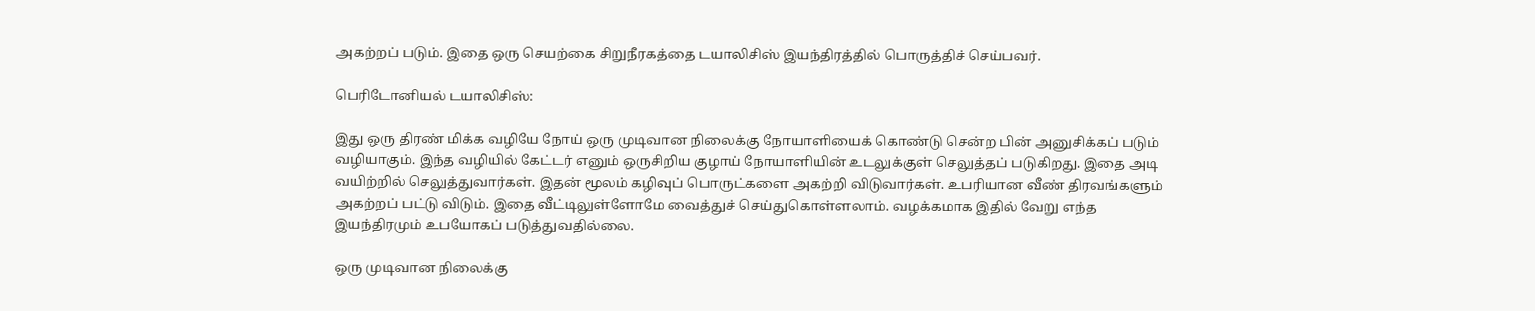அகற்றப் படும். இதை ஒரு செயற்கை சிறுநீரகத்தை டயாலிசிஸ் இயந்திரத்தில் பொருத்திச் செய்பவர்.

பெரிடோனியல் டயாலிசிஸ்:

இது ஒரு திரண் மிக்க வழியே நோய் ஒரு முடிவான நிலைக்கு நோயாளியைக் கொண்டு சென்ற பின் அனுசிக்கப் படும் வழியாகும். இந்த வழியில் கேட்டர் எனும் ஒருசிறிய குழாய் நோயாளியின் உடலுக்குள் செலுத்தப் படுகிறது. இதை அடி வயிற்றில் செலுத்துவார்கள். இதன் மூலம் கழிவுப் பொருட்களை அகற்றி விடுவார்கள். உபரியான வீண் திரவங்களும் அகற்றப் பட்டு விடும். இதை வீட்டிலுள்ளோமே வைத்துச் செய்துகொள்ளலாம். வழக்கமாக இதில் வேறு எந்த இயந்திரமும் உபயோகப் படுத்துவதில்லை.

ஒரு முடிவான நிலைக்கு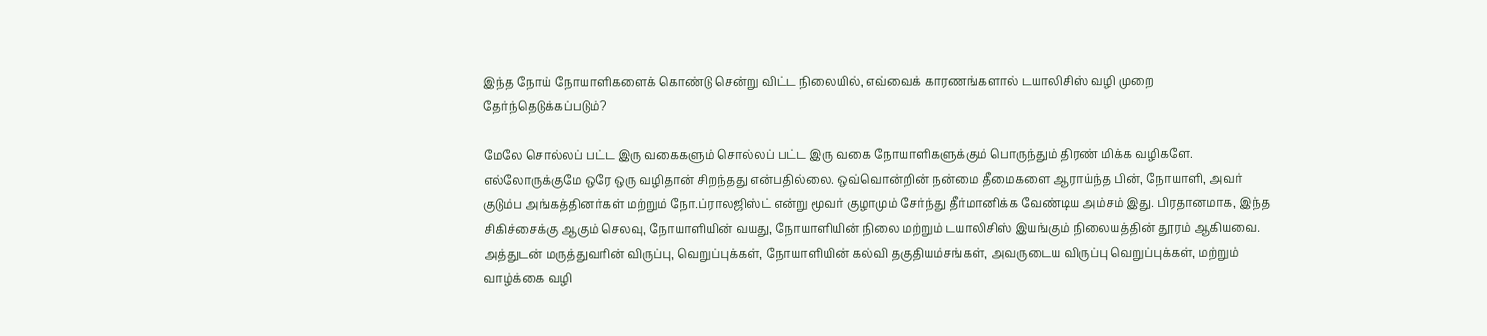இந்த நோய் நோயாளிகளைக் கொண்டு சென்று விட்ட நிலையில், எவ்வைக் காரணங்களால் டயாலிசிஸ் வழி முறை தேர்ந்தெடுக்கப்படும்?

மேலே சொல்லப் பட்ட இரு வகைகளும் சொல்லப் பட்ட இரு வகை நோயாளிகளுக்கும் பொருந்தும் திரண் மிக்க வழிகளே. எல்லோருக்குமே ஒரே ஒரு வழிதான் சிறந்தது என்பதில்லை. ஒவ்வொன்றின் நன்மை தீமைகளை ஆராய்ந்த பின், நோயாளி, அவர் குடும்ப அங்கத்தினர்கள் மற்றும் நோ.ப்ராலஜிஸ்ட் என்று மூவர் குழாமும் சேர்ந்து தீர்மானிக்க வேண்டிய அம்சம் இது. பிரதானமாக, இந்த சிகிச்சைக்கு ஆகும் செலவு, நோயாளியின் வயது, நோயாளியின் நிலை மற்றும் டயாலிசிஸ் இயங்கும் நிலையத்தின் தூரம் ஆகியவை. அத்துடன் மருத்துவரின் விருப்பு, வெறுப்புக்கள், நோயாளியின் கல்வி தகுதியம்சங்கள், அவருடைய விருப்பு வெறுப்புக்கள், மற்றும் வாழ்க்கை வழி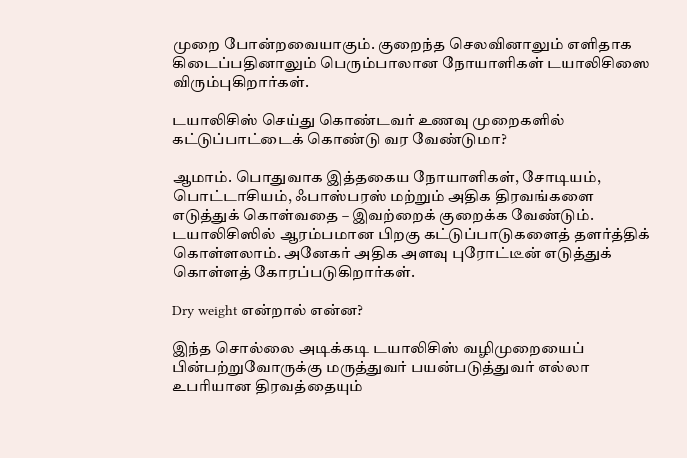முறை போன்றவையாகும். குறைந்த செலவினாலும் எளிதாக கிடைப்பதினாலும் பெரும்பாலான நோயாளிகள் டயாலிசிஸை விரும்புகிறார்கள்.

டயாலிசிஸ் செய்து கொண்டவர் உணவு முறைகளில் கட்டுப்பாட்டைக் கொண்டு வர வேண்டுமா?

ஆமாம். பொதுவாக இத்தகைய நோயாளிகள், சோடியம், பொட்டாசியம், ஃபாஸ்பரஸ் மற்றும் அதிக திரவங்களை எடுத்துக் கொள்வதை – இவற்றைக் குறைக்க வேண்டும். டயாலிசிஸில் ஆரம்பமான பிறகு கட்டுப்பாடுகளைத் தளர்த்திக் கொள்ளலாம். அனேகர் அதிக அளவு புரோட்டீன் எடுத்துக் கொள்ளத் கோரப்படுகிறார்கள்.

Dry weight என்றால் என்ன?

இந்த சொல்லை அடிக்கடி டயாலிசிஸ் வழிமுறையைப் பின்பற்றுவோருக்கு மருத்துவர் பயன்படுத்துவர் எல்லா உபரியான திரவத்தையும்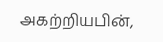அகற்றியபின்,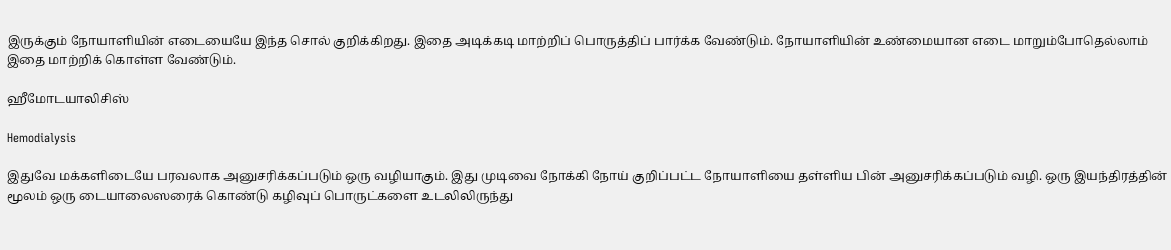இருக்கும் நோயாளியின் எடையையே இந்த சொல் குறிக்கிறது. இதை அடிக்கடி மாற்றிப் பொருத்திப் பார்க்க வேண்டும். நோயாளியின் உண்மையான எடை மாறும்போதெல்லாம் இதை மாற்றிக் கொள்ள வேண்டும்.

ஹீமோடயாலிசிஸ்

Hemodialysis

இதுவே மக்களிடையே பரவலாக அனுசரிக்கப்படும் ஒரு வழியாகும். இது முடிவை நோக்கி நோய் குறிப்பட்ட நோயாளியை தள்ளிய பின் அனுசரிக்கப்படும் வழி. ஒரு இயந்திரத்தின் மூலம் ஒரு டையாலைஸரைக் கொண்டு கழிவுப் பொருட்களை உடலிலிருந்து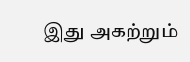இது அகற்றும்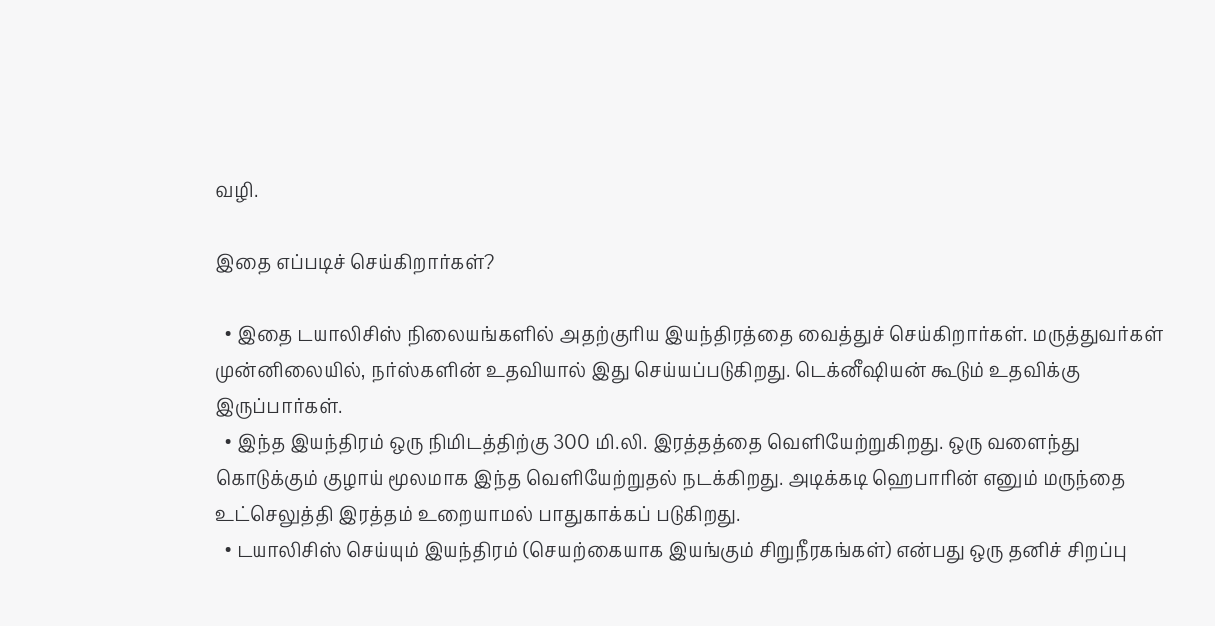வழி.

இதை எப்படிச் செய்கிறார்கள்?

  • இதை டயாலிசிஸ் நிலையங்களில் அதற்குரிய இயந்திரத்தை வைத்துச் செய்கிறார்கள். மருத்துவர்கள் முன்னிலையில், நர்ஸ்களின் உதவியால் இது செய்யப்படுகிறது. டெக்னீஷியன் கூடும் உதவிக்கு இருப்பார்கள்.
  • இந்த இயந்திரம் ஒரு நிமிடத்திற்கு 300 மி.லி. இரத்தத்தை வெளியேற்றுகிறது. ஒரு வளைந்து கொடுக்கும் குழாய் மூலமாக இந்த வெளியேற்றுதல் நடக்கிறது. அடிக்கடி ஹெபாரின் எனும் மருந்தை உட்செலுத்தி இரத்தம் உறையாமல் பாதுகாக்கப் படுகிறது.
  • டயாலிசிஸ் செய்யும் இயந்திரம் (செயற்கையாக இயங்கும் சிறுநீரகங்கள்) என்பது ஒரு தனிச் சிறப்பு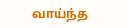வாய்ந்த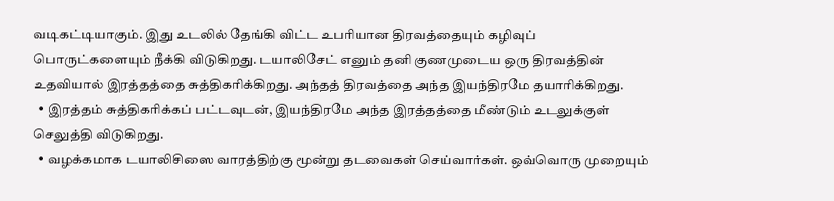வடிகட்டியாகும். இது உடலில் தேங்கி விட்ட உபரியான திரவத்தையும் கழிவுப் பொருட்களையும் நீக்கி விடுகிறது. டயாலிசேட் எனும் தனி குணமுடைய ஒரு திரவத்தின் உதவியால் இரத்தத்தை சுத்திகரிக்கிறது. அந்தத் திரவத்தை அந்த இயந்திரமே தயாரிக்கிறது.
  • இரத்தம் சுத்திகரிக்கப் பட்டவுடன், இயந்திரமே அந்த இரத்தத்தை மீண்டும் உடலுக்குள் செலுத்தி விடுகிறது.
  • வழக்கமாக டயாலிசிஸை வாரத்திற்கு மூன்று தடவைகள் செய்வார்கள். ஒவ்வொரு முறையும்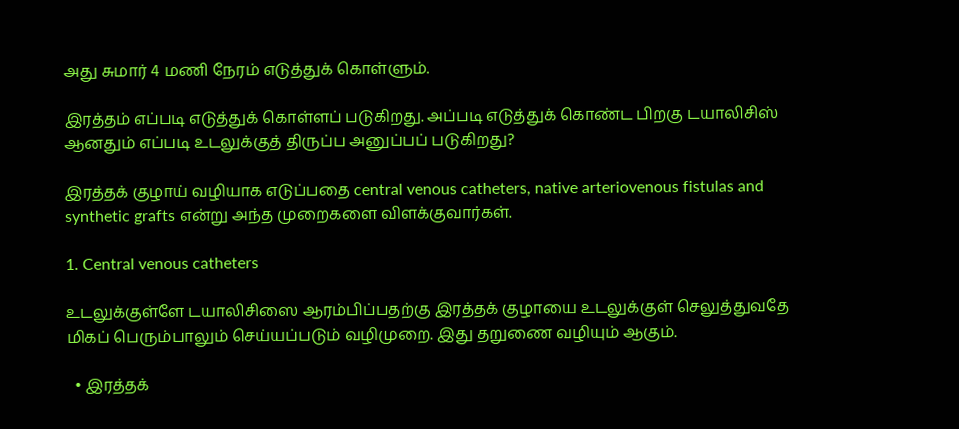அது சுமார் 4 மணி நேரம் எடுத்துக் கொள்ளும்.

இரத்தம் எப்படி எடுத்துக் கொள்ளப் படுகிறது. அப்படி எடுத்துக் கொண்ட பிறகு டயாலிசிஸ் ஆனதும் எப்படி உடலுக்குத் திருப்ப அனுப்பப் படுகிறது?

இரத்தக் குழாய் வழியாக எடுப்பதை central venous catheters, native arteriovenous fistulas and synthetic grafts என்று அந்த முறைகளை விளக்குவார்கள்.

1. Central venous catheters

உடலுக்குள்ளே டயாலிசிஸை ஆரம்பிப்பதற்கு இரத்தக் குழாயை உடலுக்குள் செலுத்துவதே மிகப் பெரும்பாலும் செய்யப்படும் வழிமுறை. இது தறுணை வழியும் ஆகும்.

  • இரத்தக்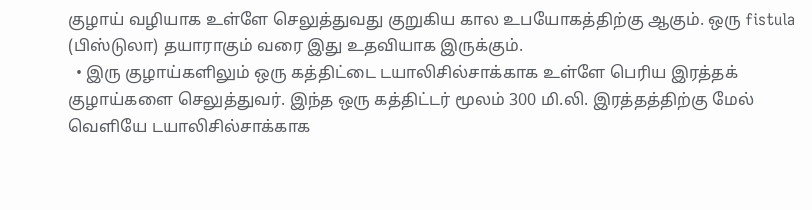குழாய் வழியாக உள்ளே செலுத்துவது குறுகிய கால உபயோகத்திற்கு ஆகும். ஒரு fistula (பிஸ்டுலா) தயாராகும் வரை இது உதவியாக இருக்கும்.
  • இரு குழாய்களிலும் ஒரு கத்திட்டை டயாலிசில்சாக்காக உள்ளே பெரிய இரத்தக் குழாய்களை செலுத்துவர். இந்த ஒரு கத்திட்டர் மூலம் 300 மி.லி. இரத்தத்திற்கு மேல் வெளியே டயாலிசில்சாக்காக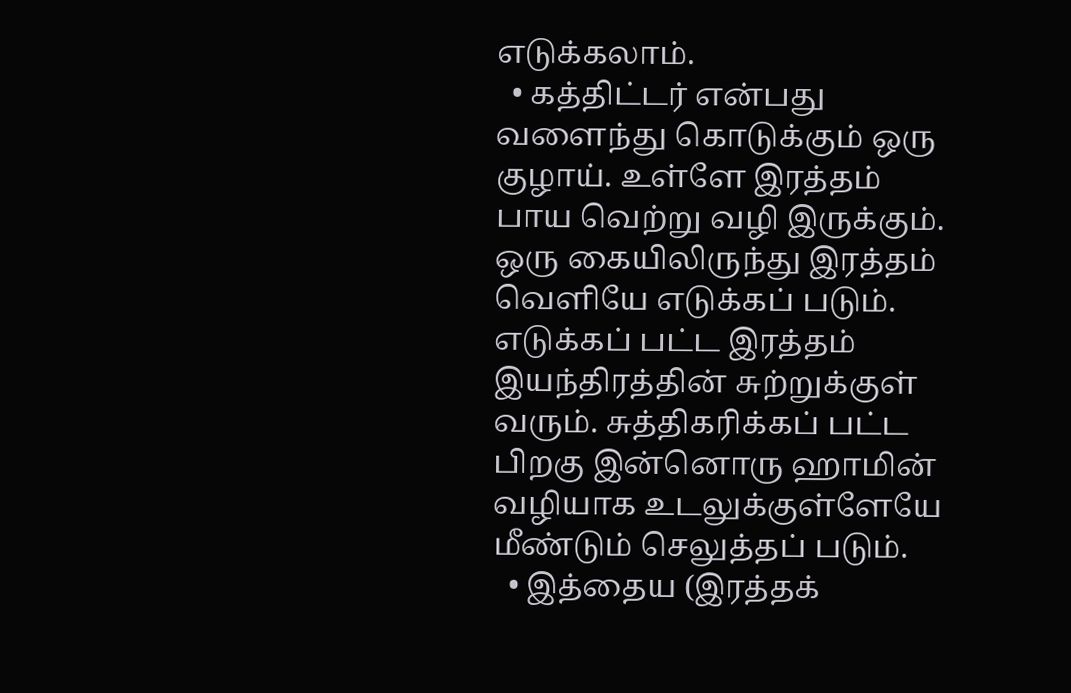எடுக்கலாம்.
  • கத்திட்டர் என்பது வளைந்து கொடுக்கும் ஒரு குழாய். உள்ளே இரத்தம் பாய வெற்று வழி இருக்கும். ஒரு கையிலிருந்து இரத்தம் வெளியே எடுக்கப் படும். எடுக்கப் பட்ட இரத்தம் இயந்திரத்தின் சுற்றுக்குள் வரும். சுத்திகரிக்கப் பட்ட பிறகு இன்னொரு ஹாமின் வழியாக உடலுக்குள்ளேயே மீண்டும் செலுத்தப் படும்.
  • இத்தைய (இரத்தக்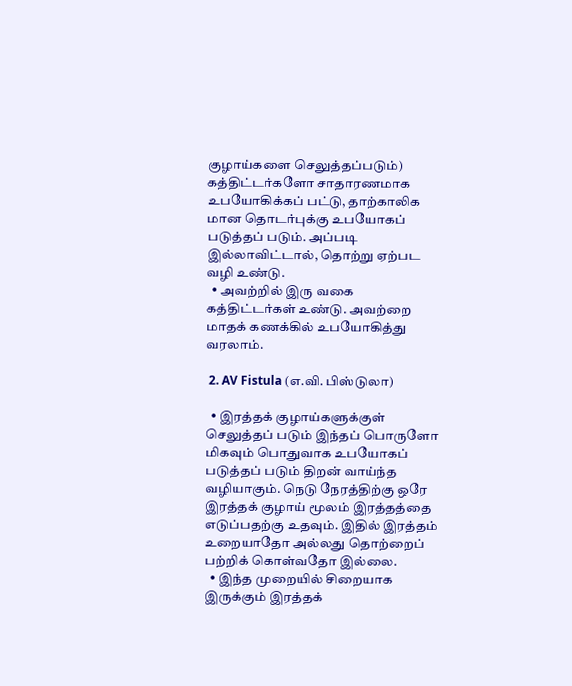குழாய்களை செலுத்தப்படும்) கத்திட்டர்களோ சாதாரணமாக உபயோகிக்கப் பட்டு, தாற்காலிக மான தொடர்புக்கு உபயோகப் படுத்தப் படும். அப்படி இல்லாவிட்டால், தொற்று ஏற்பட வழி உண்டு.
  • அவற்றில் இரு வகை கத்திட்டர்கள் உண்டு. அவற்றை மாதக் கணக்கில் உபயோகித்து வரலாம்.

 2. AV Fistula (எ.வி. பிஸ்டுலா)

  • இரத்தக் குழாய்களுக்குள் செலுத்தப் படும் இந்தப் பொருளோ மிகவும் பொதுவாக உபயோகப் படுத்தப் படும் திறன் வாய்ந்த வழியாகும். நெடு நேரத்திற்கு ஒரே இரத்தக் குழாய் மூலம் இரத்தத்தை எடுப்பதற்கு உதவும். இதில் இரத்தம் உறையாதோ அல்லது தொற்றைப் பற்றிக் கொள்வதோ இல்லை.
  • இந்த முறையில் சிறையாக இருக்கும் இரத்தக்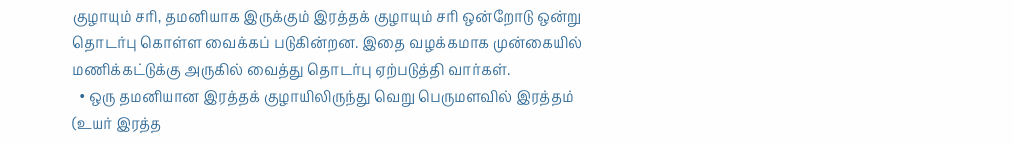குழாயும் சரி, தமனியாக இருக்கும் இரத்தக் குழாயும் சரி ஒன்றோடு ஒன்று தொடர்பு கொள்ள வைக்கப் படுகின்றன. இதை வழக்கமாக முன்கையில் மணிக்கட்டுக்கு அருகில் வைத்து தொடர்பு ஏற்படுத்தி வார்கள்.
  • ஒரு தமனியான இரத்தக் குழாயிலிருந்து வெறு பெருமளவில் இரத்தம் (உயர் இரத்த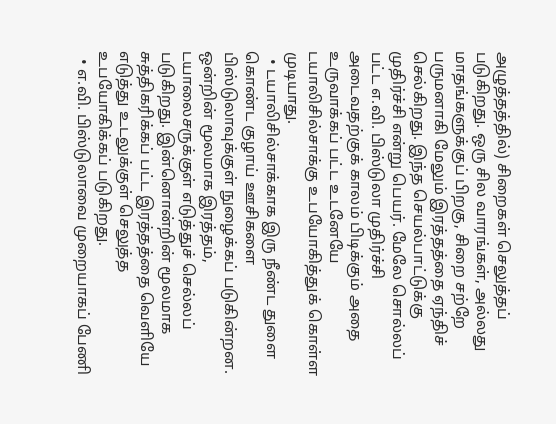அழுத்தத்தில்) சிறைகள் செலுத்தப் படுகிறது. ஒரு சில வாரங்கள், அல்லது மாதங்களுக்குப் பிறகு, சிறை சற்றே பருமனாகி மேலும் இரத்தத்தை ஏந்திச் செல்கிறது. இந்த செயல்பாட்டுக்கு முதிர்ச்சி என்று பெயர். மேலே சொல்லப் பட்ட எ.வி. பிஸ்டுலா முதிர்ச்சி அடைவதற்குக் காலம் பிடிக்கும் அதை உருவாக்கப் பட்ட உடனேயே டயாலிசில்சாக்கு உபயோகித்துக் கொள்ள முடியாது.
  • டயாலிசில்சாக்காக இரு நீண்ட துளை கொண்ட குழாய் ஊசிகளை பிஸ்டுலாவுக்குள் நுழைக்கப் படுகின்றன. ஒன்றின் மூலமாக இரத்தம், டயாலைசருக்குள் எடுத்துச் செல்லப் படுகிறது. இன்னொன்றின் மூலமாக சுத்திகரிக்கப் பட்ட இரத்தத்தை வெளியே எடுத்து உடலுக்குள் செலுத்த உபயோகிக்கப் படுகிறது.
  • எ.வி. பிஸ்டுலாவை முறையாகப் பேணி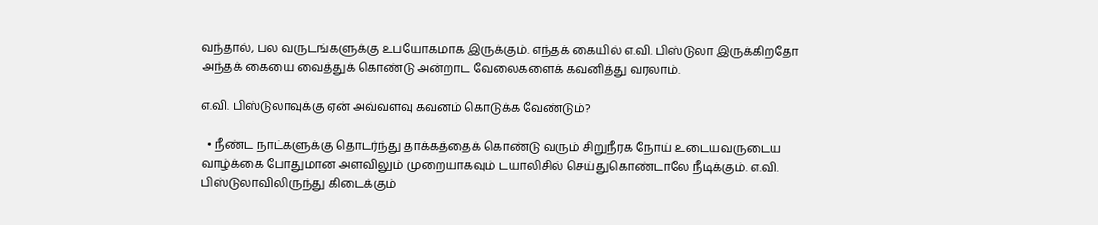வந்தால், பல வருடங்களுக்கு உபயோகமாக இருக்கும். எந்தக் கையில் எ.வி. பிஸ்டுலா இருக்கிறதோ அந்தக் கையை வைத்துக் கொண்டு அன்றாட வேலைகளைக் கவனித்து வரலாம்.

எ.வி. பிஸ்டுலாவுக்கு ஏன் அவ்வளவு கவனம் கொடுக்க வேண்டும்?

  • நீண்ட நாட்களுக்கு தொடர்ந்து தாக்கத்தைக் கொண்டு வரும் சிறுநீரக நோய் உடையவருடைய வாழ்க்கை போதுமான அளவிலும் முறையாகவும் டயாலிசில் செய்துகொண்டாலே நீடிக்கும். எ.வி. பிஸ்டுலாவிலிருந்து கிடைக்கும்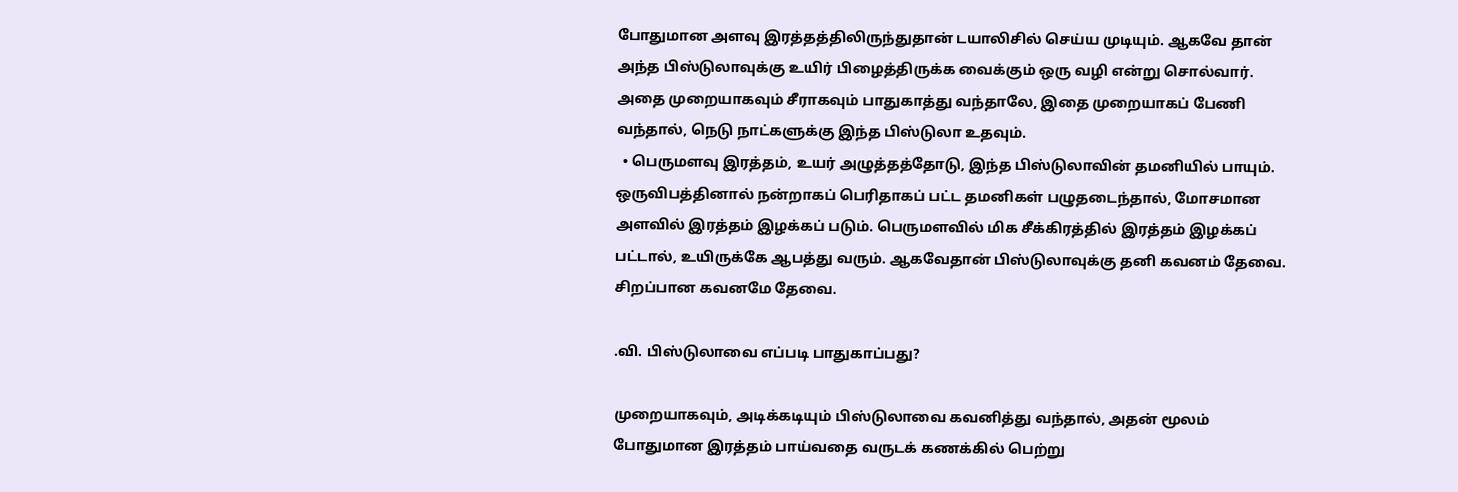போதுமான அளவு இரத்தத்திலிருந்துதான் டயாலிசில் செய்ய முடியும். ஆகவே தான் அந்த பிஸ்டுலாவுக்கு உயிர் பிழைத்திருக்க வைக்கும் ஒரு வழி என்று சொல்வார். அதை முறையாகவும் சீராகவும் பாதுகாத்து வந்தாலே, இதை முறையாகப் பேணி வந்தால், நெடு நாட்களுக்கு இந்த பிஸ்டுலா உதவும்.
  • பெருமளவு இரத்தம், உயர் அழுத்தத்தோடு, இந்த பிஸ்டுலாவின் தமனியில் பாயும். ஒருவிபத்தினால் நன்றாகப் பெரிதாகப் பட்ட தமனிகள் பழுதடைந்தால், மோசமான அளவில் இரத்தம் இழக்கப் படும். பெருமளவில் மிக சீக்கிரத்தில் இரத்தம் இழக்கப் பட்டால், உயிருக்கே ஆபத்து வரும். ஆகவேதான் பிஸ்டுலாவுக்கு தனி கவனம் தேவை. சிறப்பான கவனமே தேவை.

.வி. பிஸ்டுலாவை எப்படி பாதுகாப்பது?

முறையாகவும், அடிக்கடியும் பிஸ்டுலாவை கவனித்து வந்தால், அதன் மூலம் போதுமான இரத்தம் பாய்வதை வருடக் கணக்கில் பெற்று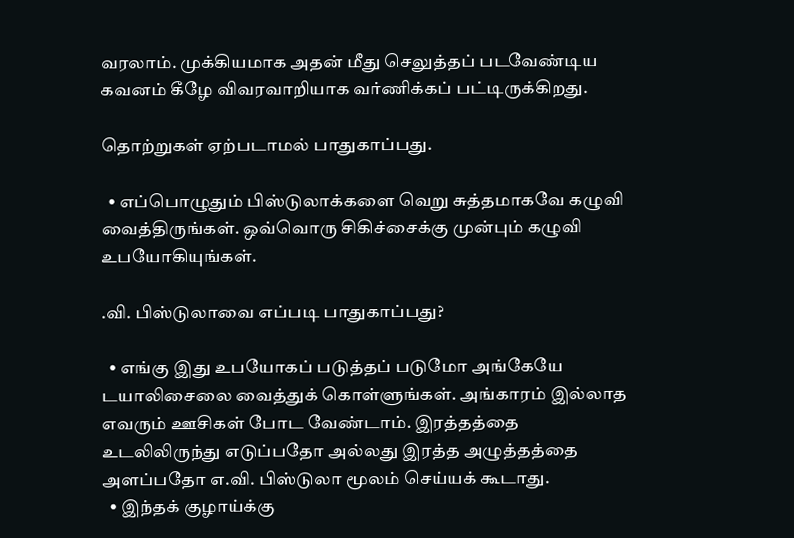வரலாம். முக்கியமாக அதன் மீது செலுத்தப் படவேண்டிய கவனம் கீழே விவரவாறியாக வர்ணிக்கப் பட்டிருக்கிறது.

தொற்றுகள் ஏற்படாமல் பாதுகாப்பது.

  • எப்பொழுதும் பிஸ்டுலாக்களை வெறு சுத்தமாகவே கழுவி வைத்திருங்கள். ஒவ்வொரு சிகிச்சைக்கு முன்பும் கழுவி உபயோகியுங்கள்.

.வி. பிஸ்டுலாவை எப்படி பாதுகாப்பது?

  • எங்கு இது உபயோகப் படுத்தப் படுமோ அங்கேயே டயாலிசைலை வைத்துக் கொள்ளுங்கள். அங்காரம் இல்லாத எவரும் ஊசிகள் போட வேண்டாம். இரத்தத்தை உடலிலிருந்து எடுப்பதோ அல்லது இரத்த அழுத்தத்தை அளப்பதோ எ.வி. பிஸ்டுலா மூலம் செய்யக் கூடாது.
  • இந்தக் குழாய்க்கு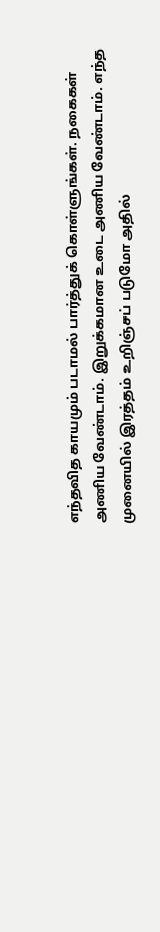எந்தவித காயமும் படாமல் பார்த்துக் கொள்ளுங்கள். நகைகள் அணிய வேண்டாம். இறுக்கமான உடை அணிய வேண்டாம். எந்த முனையில் இரத்தம் உறிஞ்சப் படுமோ அதில்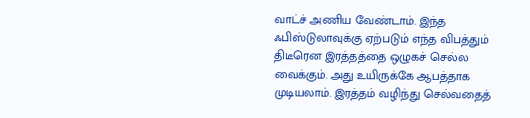வாட்ச் அணிய வேண்டாம். இந்த ஃபிஸ்டுலாவுக்கு ஏற்படும் எந்த விபத்தும் திடீரென இரத்தத்தை ஒழுகச் செல்ல வைக்கும். அது உயிருக்கே ஆபத்தாக முடியலாம். இரத்தம் வழிந்து செல்வதைத்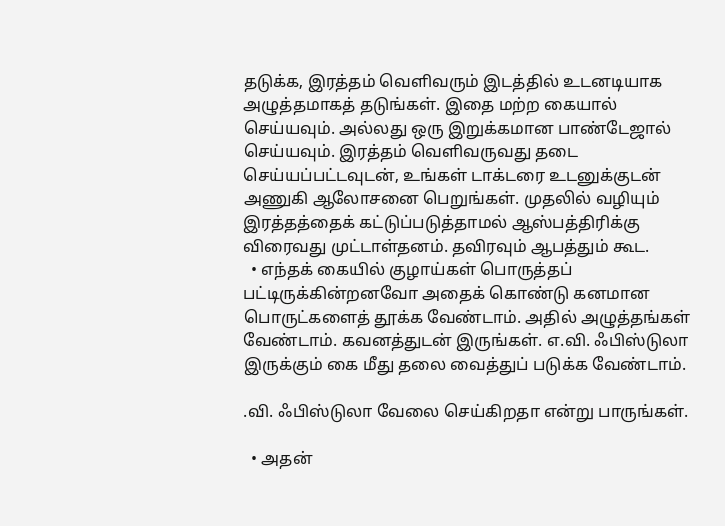தடுக்க, இரத்தம் வெளிவரும் இடத்தில் உடனடியாக அழுத்தமாகத் தடுங்கள். இதை மற்ற கையால் செய்யவும். அல்லது ஒரு இறுக்கமான பாண்டேஜால் செய்யவும். இரத்தம் வெளிவருவது தடை செய்யப்பட்டவுடன், உங்கள் டாக்டரை உடனுக்குடன் அணுகி ஆலோசனை பெறுங்கள். முதலில் வழியும் இரத்தத்தைக் கட்டுப்படுத்தாமல் ஆஸ்பத்திரிக்கு விரைவது முட்டாள்தனம். தவிரவும் ஆபத்தும் கூட.
  • எந்தக் கையில் குழாய்கள் பொருத்தப் பட்டிருக்கின்றனவோ அதைக் கொண்டு கனமான பொருட்களைத் தூக்க வேண்டாம். அதில் அழுத்தங்கள் வேண்டாம். கவனத்துடன் இருங்கள். எ.வி. ஃபிஸ்டுலா இருக்கும் கை மீது தலை வைத்துப் படுக்க வேண்டாம்.

.வி. ஃபிஸ்டுலா வேலை செய்கிறதா என்று பாருங்கள்.

  • அதன்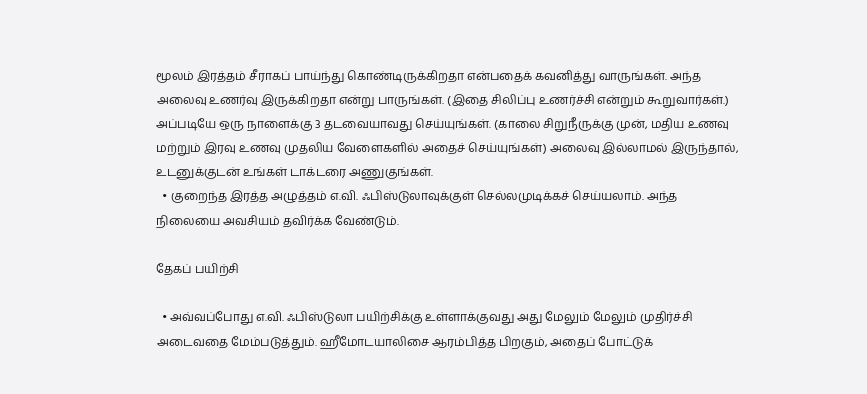மூலம் இரத்தம் சீராகப் பாய்ந்து கொண்டிருக்கிறதா என்பதைக் கவனித்து வாருங்கள். அந்த அலைவு உணர்வு இருக்கிறதா என்று பாருங்கள். (இதை சிலிப்பு உணர்ச்சி என்றும் கூறுவார்கள்.) அப்படியே ஒரு நாளைக்கு 3 தடவையாவது செய்யுங்கள். (காலை சிறுநீருக்கு முன், மதிய உணவு மற்றும் இரவு உணவு முதலிய வேளைகளில் அதைச் செய்யுங்கள்) அலைவு இல்லாமல் இருந்தால், உடனுக்குடன் உங்கள் டாக்டரை அணுகுங்கள்.
  • குறைந்த இரத்த அழுத்தம் எ.வி. ஃபிஸ்டுலாவுக்குள் செல்லமுடிக்கச் செய்யலாம். அந்த நிலையை அவசியம் தவிர்க்க வேண்டும்.

தேகப் பயிற்சி

  • அவ்வப்போது எ.வி. ஃபிஸ்டுலா பயிற்சிக்கு உள்ளாக்குவது அது மேலும் மேலும் முதிர்ச்சி அடைவதை மேம்படுத்தும். ஹீமோடயாலிசை ஆரம்பித்த பிறகும், அதைப் போட்டுக்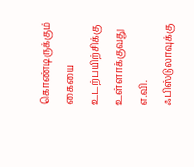கொண்டிருக்கும் கையை உடற்பயிற்சிக்கு உள்ளாக்குவது எ.வி. ஃபிஸ்டுலாவுக்கு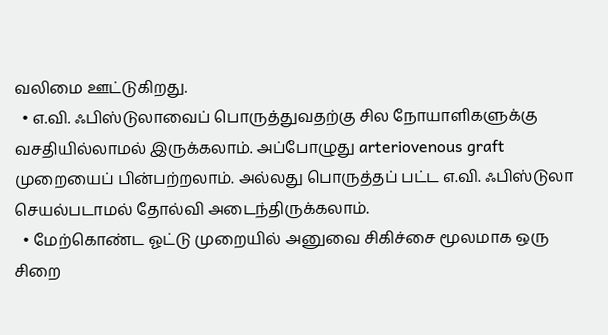வலிமை ஊட்டுகிறது.
  • எ.வி. ஃபிஸ்டுலாவைப் பொருத்துவதற்கு சில நோயாளிகளுக்கு வசதியில்லாமல் இருக்கலாம். அப்போழுது arteriovenous graft முறையைப் பின்பற்றலாம். அல்லது பொருத்தப் பட்ட எ.வி. ஃபிஸ்டுலா செயல்படாமல் தோல்வி அடைந்திருக்கலாம்.
  • மேற்கொண்ட ஓட்டு முறையில் அனுவை சிகிச்சை மூலமாக ஒரு சிறை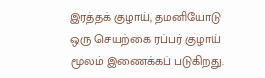இரத்தக் குழாய், தமனியோடு ஒரு செயற்கை ரப்பர் குழாய் மூலம் இணைக்கப் படுகிறது.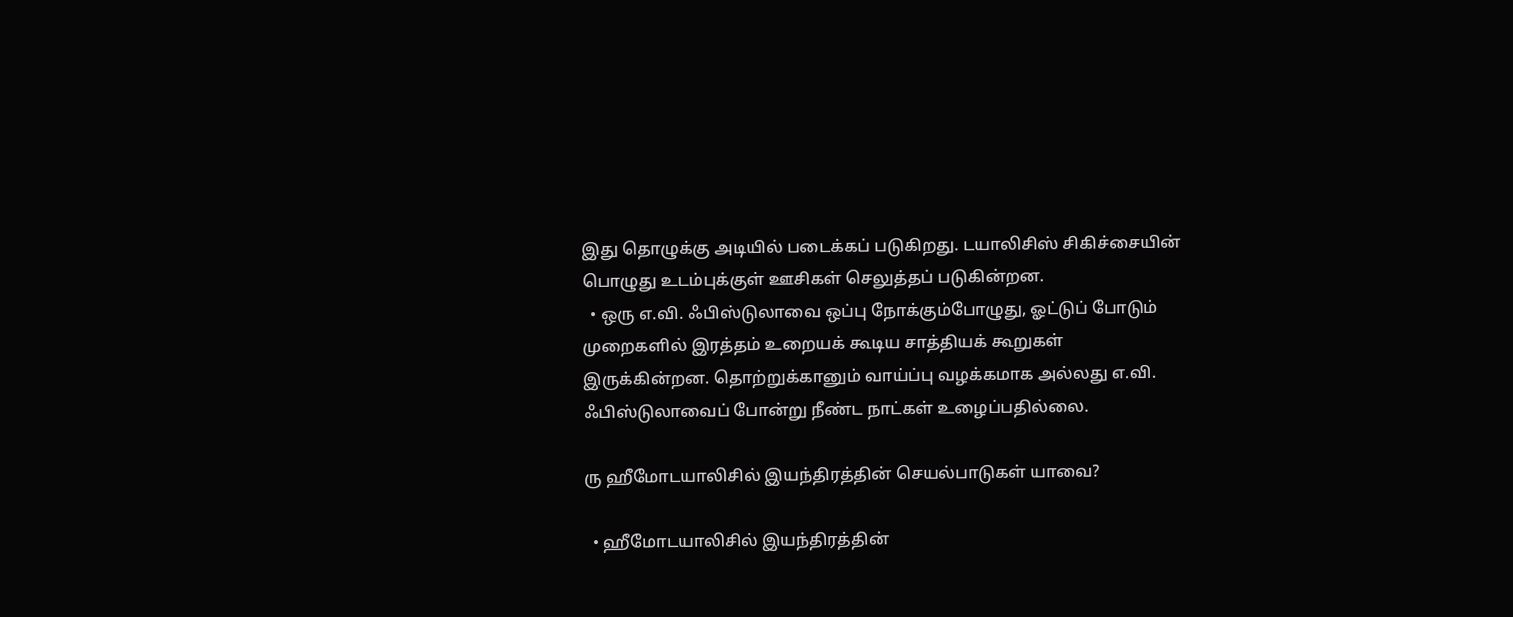இது தொழுக்கு அடியில் படைக்கப் படுகிறது. டயாலிசிஸ் சிகிச்சையின் பொழுது உடம்புக்குள் ஊசிகள் செலுத்தப் படுகின்றன.
  • ஒரு எ.வி. ஃபிஸ்டுலாவை ஒப்பு நோக்கும்போழுது, ஓட்டுப் போடும் முறைகளில் இரத்தம் உறையக் கூடிய சாத்தியக் கூறுகள் இருக்கின்றன. தொற்றுக்கானும் வாய்ப்பு வழக்கமாக அல்லது எ.வி. ஃபிஸ்டுலாவைப் போன்று நீண்ட நாட்கள் உழைப்பதில்லை.

ரு ஹீமோடயாலிசில் இயந்திரத்தின் செயல்பாடுகள் யாவை?

  • ஹீமோடயாலிசில் இயந்திரத்தின்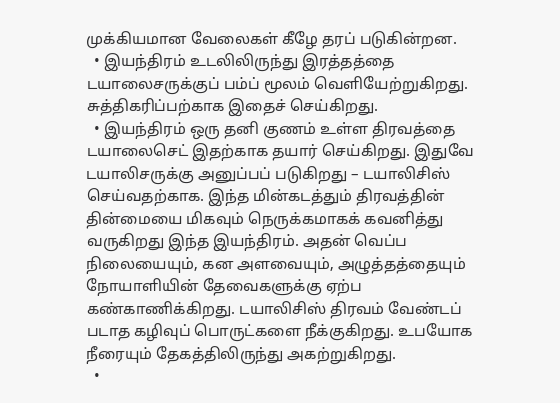முக்கியமான வேலைகள் கீழே தரப் படுகின்றன.
  • இயந்திரம் உடலிலிருந்து இரத்தத்தை டயாலைசருக்குப் பம்ப் மூலம் வெளியேற்றுகிறது. சுத்திகரிப்பற்காக இதைச் செய்கிறது.
  • இயந்திரம் ஒரு தனி குணம் உள்ள திரவத்தை டயாலைசெட் இதற்காக தயார் செய்கிறது. இதுவே டயாலிசருக்கு அனுப்பப் படுகிறது – டயாலிசிஸ் செய்வதற்காக. இந்த மின்கடத்தும் திரவத்தின் தின்மையை மிகவும் நெருக்கமாகக் கவனித்து வருகிறது இந்த இயந்திரம். அதன் வெப்ப நிலையையும், கன அளவையும், அழுத்தத்தையும் நோயாளியின் தேவைகளுக்கு ஏற்ப கண்காணிக்கிறது. டயாலிசிஸ் திரவம் வேண்டப் படாத கழிவுப் பொருட்களை நீக்குகிறது. உபயோக நீரையும் தேகத்திலிருந்து அகற்றுகிறது.
  •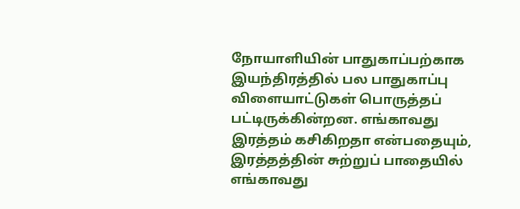நோயாளியின் பாதுகாப்பற்காக இயந்திரத்தில் பல பாதுகாப்பு விளையாட்டுகள் பொருத்தப் பட்டிருக்கின்றன. எங்காவது இரத்தம் கசிகிறதா என்பதையும், இரத்தத்தின் சுற்றுப் பாதையில் எங்காவது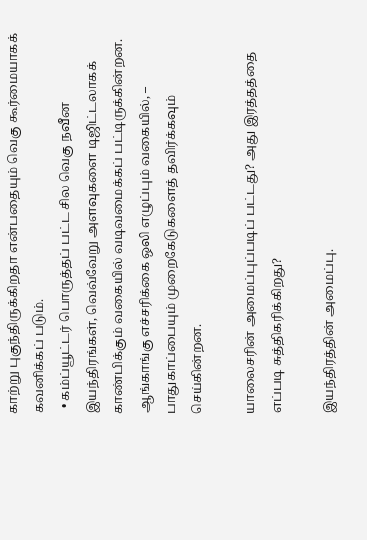காற்று புகுந்திருக்கிறதா என்பதையும் வெகு கூர்மையாகக் கவனிக்கப் படும்.
  • கம்ப்யூட்டர் பொருத்தப் பட்ட சில வெகு நவீன இயந்திரங்கள், வெவ்வேறு அளவுகளை டிஜிட்டலாகக் காண்பிக்கும் வகையில் வடிவமைக்கப் பட்டிருக்கின்றன. ஆங்காங்கு எச்சரிக்கை ஒலி எழுப்பும் வகையில், – பாதுகாப்பையும் முறைகேடுகளைத் தவிர்க்கவும் செய்கின்றன.

யாலைசரின் அமைப்புப்படிப் பட்டது? அது இரத்தத்தை எப்படி சுத்திகரிக்கிறது?

இயந்திரத்தின் அமைப்பு.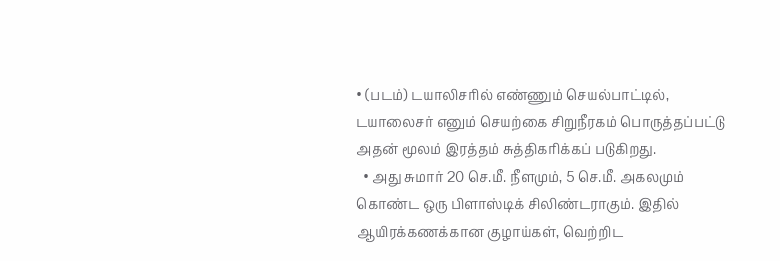• (படம்) டயாலிசரில் எண்ணும் செயல்பாட்டில், டயாலைசர் எனும் செயற்கை சிறுநீரகம் பொருத்தப்பட்டு அதன் மூலம் இரத்தம் சுத்திகரிக்கப் படுகிறது.
  • அது சுமார் 20 செ.மீ. நீளமும், 5 செ.மீ. அகலமும் கொண்ட ஒரு பிளாஸ்டிக் சிலிண்டராகும். இதில் ஆயிரக்கணக்கான குழாய்கள், வெற்றிட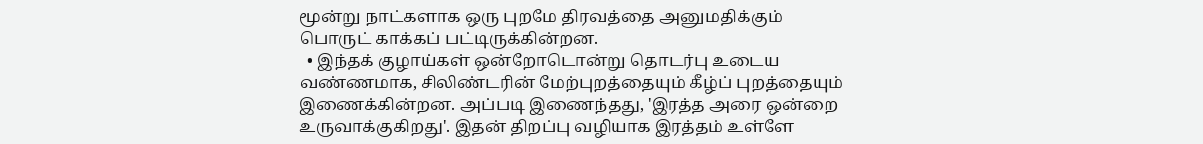மூன்று நாட்களாக ஒரு புறமே திரவத்தை அனுமதிக்கும் பொருட் காக்கப் பட்டிருக்கின்றன.
  • இந்தக் குழாய்கள் ஒன்றோடொன்று தொடர்பு உடைய வண்ணமாக, சிலிண்டரின் மேற்புறத்தையும் கீழ்ப் புறத்தையும் இணைக்கின்றன. அப்படி இணைந்தது, 'இரத்த அரை ஒன்றை உருவாக்குகிறது'. இதன் திறப்பு வழியாக இரத்தம் உள்ளே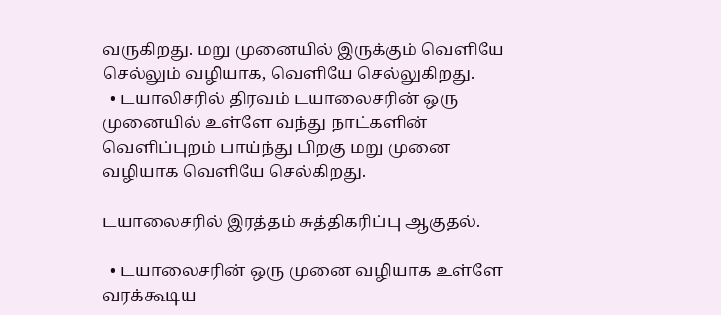வருகிறது. மறு முனையில் இருக்கும் வெளியே செல்லும் வழியாக, வெளியே செல்லுகிறது.
  • டயாலிசரில் திரவம் டயாலைசரின் ஒரு முனையில் உள்ளே வந்து நாட்களின் வெளிப்புறம் பாய்ந்து பிறகு மறு முனை வழியாக வெளியே செல்கிறது.

டயாலைசரில் இரத்தம் சுத்திகரிப்பு ஆகுதல்.

  • டயாலைசரின் ஒரு முனை வழியாக உள்ளே வரக்கூடிய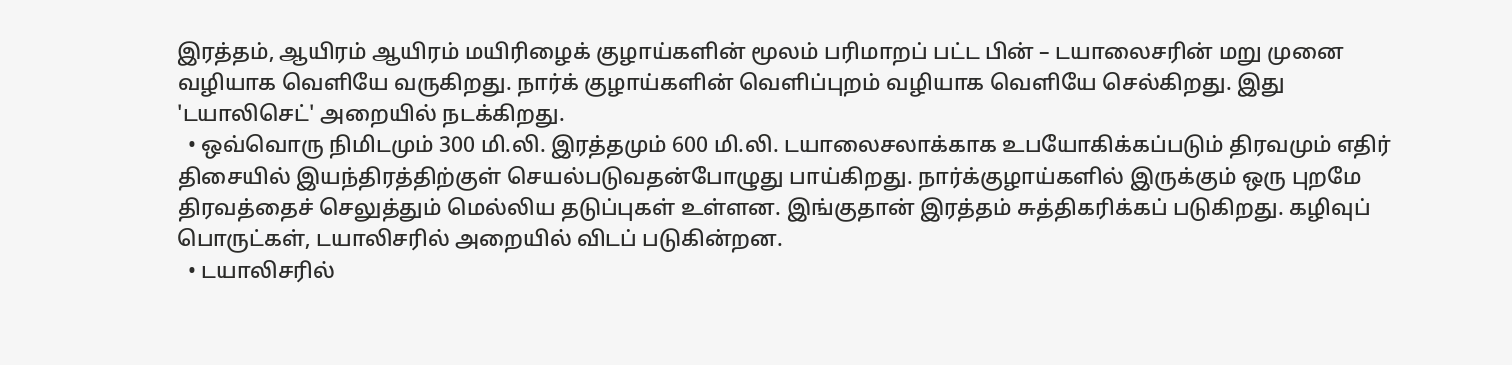இரத்தம், ஆயிரம் ஆயிரம் மயிரிழைக் குழாய்களின் மூலம் பரிமாறப் பட்ட பின் – டயாலைசரின் மறு முனை வழியாக வெளியே வருகிறது. நார்க் குழாய்களின் வெளிப்புறம் வழியாக வெளியே செல்கிறது. இது 'டயாலிசெட்' அறையில் நடக்கிறது.
  • ஒவ்வொரு நிமிடமும் 300 மி.லி. இரத்தமும் 600 மி.லி. டயாலைசலாக்காக உபயோகிக்கப்படும் திரவமும் எதிர் திசையில் இயந்திரத்திற்குள் செயல்படுவதன்போழுது பாய்கிறது. நார்க்குழாய்களில் இருக்கும் ஒரு புறமே திரவத்தைச் செலுத்தும் மெல்லிய தடுப்புகள் உள்ளன. இங்குதான் இரத்தம் சுத்திகரிக்கப் படுகிறது. கழிவுப் பொருட்கள், டயாலிசரில் அறையில் விடப் படுகின்றன.
  • டயாலிசரில்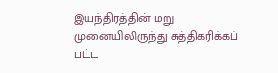இயந்திரத்தின் மறு முனையிலிருந்து சுத்திகரிக்கப் பட்ட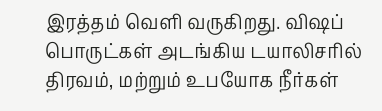இரத்தம் வெளி வருகிறது. விஷப் பொருட்கள் அடங்கிய டயாலிசரில் திரவம், மற்றும் உபயோக நீர்கள்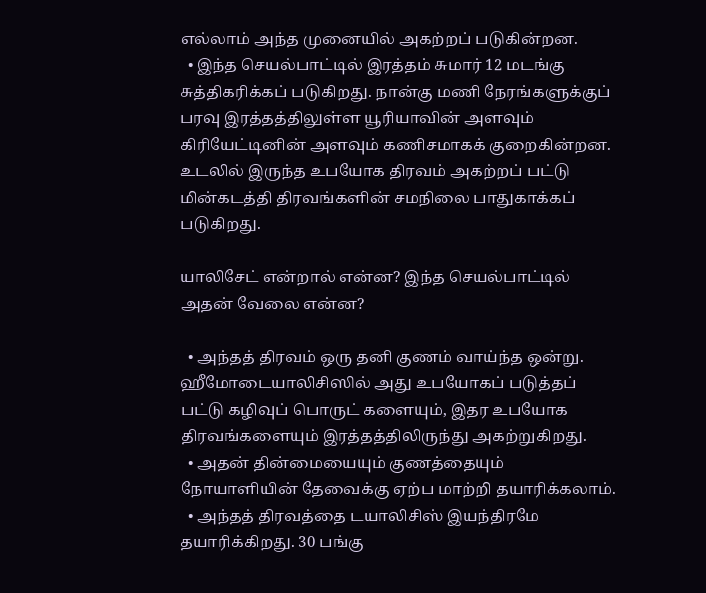எல்லாம் அந்த முனையில் அகற்றப் படுகின்றன.
  • இந்த செயல்பாட்டில் இரத்தம் சுமார் 12 மடங்கு சுத்திகரிக்கப் படுகிறது. நான்கு மணி நேரங்களுக்குப் பரவு இரத்தத்திலுள்ள யூரியாவின் அளவும் கிரியேட்டினின் அளவும் கணிசமாகக் குறைகின்றன. உடலில் இருந்த உபயோக திரவம் அகற்றப் பட்டு மின்கடத்தி திரவங்களின் சமநிலை பாதுகாக்கப் படுகிறது.

யாலிசேட் என்றால் என்ன? இந்த செயல்பாட்டில் அதன் வேலை என்ன?

  • அந்தத் திரவம் ஒரு தனி குணம் வாய்ந்த ஒன்று. ஹீமோடையாலிசிஸில் அது உபயோகப் படுத்தப் பட்டு கழிவுப் பொருட் களையும், இதர உபயோக திரவங்களையும் இரத்தத்திலிருந்து அகற்றுகிறது.
  • அதன் தின்மையையும் குணத்தையும் நோயாளியின் தேவைக்கு ஏற்ப மாற்றி தயாரிக்கலாம்.
  • அந்தத் திரவத்தை டயாலிசிஸ் இயந்திரமே தயாரிக்கிறது. 30 பங்கு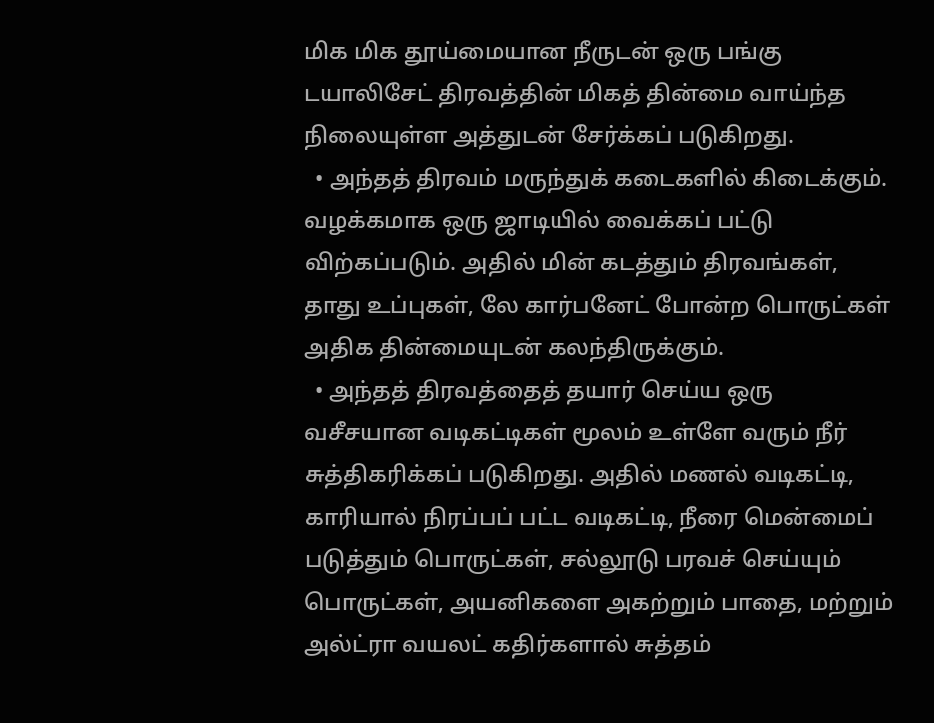மிக மிக தூய்மையான நீருடன் ஒரு பங்கு டயாலிசேட் திரவத்தின் மிகத் தின்மை வாய்ந்த நிலையுள்ள அத்துடன் சேர்க்கப் படுகிறது.
  • அந்தத் திரவம் மருந்துக் கடைகளில் கிடைக்கும். வழக்கமாக ஒரு ஜாடியில் வைக்கப் பட்டு விற்கப்படும். அதில் மின் கடத்தும் திரவங்கள், தாது உப்புகள், லே கார்பனேட் போன்ற பொருட்கள் அதிக தின்மையுடன் கலந்திருக்கும்.
  • அந்தத் திரவத்தைத் தயார் செய்ய ஒரு வசீசயான வடிகட்டிகள் மூலம் உள்ளே வரும் நீர் சுத்திகரிக்கப் படுகிறது. அதில் மணல் வடிகட்டி, காரியால் நிரப்பப் பட்ட வடிகட்டி, நீரை மென்மைப் படுத்தும் பொருட்கள், சல்லூடு பரவச் செய்யும் பொருட்கள், அயனிகளை அகற்றும் பாதை, மற்றும் அல்ட்ரா வயலட் கதிர்களால் சுத்தம்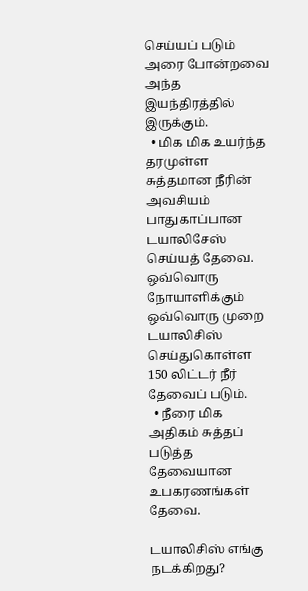செய்யப் படும் அரை போன்றவை அந்த இயந்திரத்தில் இருக்கும்.
  • மிக மிக உயர்ந்த தரமுள்ள சுத்தமான நீரின் அவசியம் பாதுகாப்பான டயாலிசேஸ் செய்யத் தேவை. ஒவ்வொரு நோயாளிக்கும் ஒவ்வொரு முறை டயாலிசிஸ் செய்துகொள்ள 150 லிட்டர் நீர் தேவைப் படும்.
  • நீரை மிக அதிகம் சுத்தப் படுத்த தேவையான உபகரணங்கள் தேவை.

டயாலிசிஸ் எங்கு நடக்கிறது?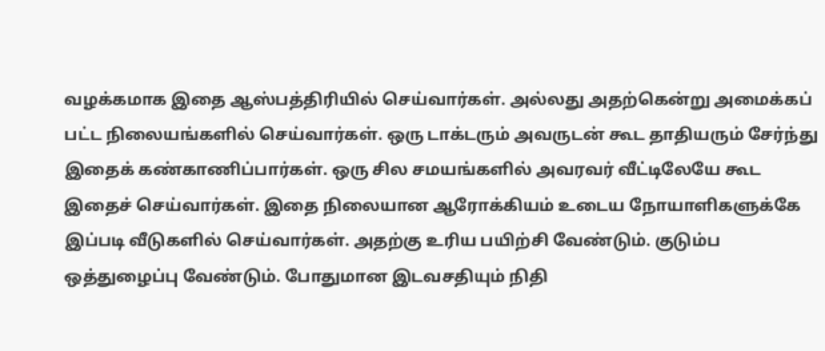வழக்கமாக இதை ஆஸ்பத்திரியில் செய்வார்கள். அல்லது அதற்கென்று அமைக்கப் பட்ட நிலையங்களில் செய்வார்கள். ஒரு டாக்டரும் அவருடன் கூட தாதியரும் சேர்ந்து இதைக் கண்காணிப்பார்கள். ஒரு சில சமயங்களில் அவரவர் வீட்டிலேயே கூட இதைச் செய்வார்கள். இதை நிலையான ஆரோக்கியம் உடைய நோயாளிகளுக்கே இப்படி வீடுகளில் செய்வார்கள். அதற்கு உரிய பயிற்சி வேண்டும். குடும்ப ஒத்துழைப்பு வேண்டும். போதுமான இடவசதியும் நிதி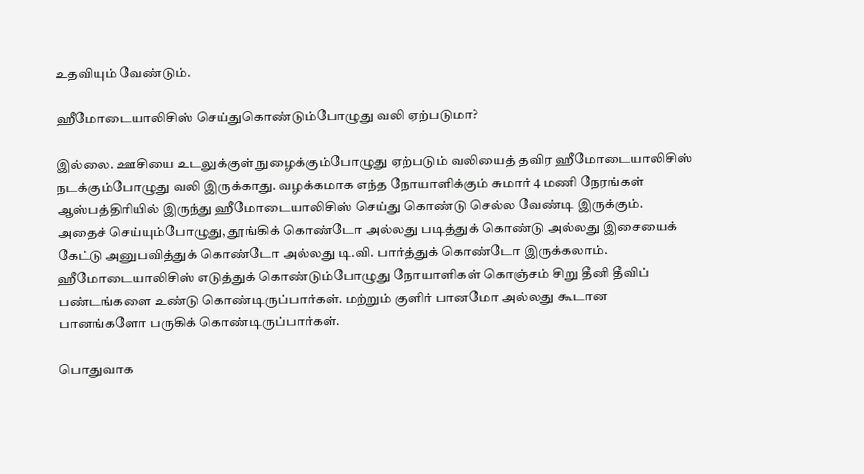உதவியும் வேண்டும்.

ஹீமோடையாலிசிஸ் செய்துகொண்டும்போழுது வலி ஏற்படுமா?

இல்லை. ஊசியை உடலுக்குள் நுழைக்கும்போழுது ஏற்படும் வலியைத் தவிர ஹீமோடையாலிசிஸ் நடக்கும்போழுது வலி இருக்காது. வழக்கமாக எந்த நோயாளிக்கும் சுமார் 4 மணி நேரங்கள் ஆஸ்பத்திரியில் இருந்து ஹீமோடையாலிசிஸ் செய்து கொண்டு செல்ல வேண்டி இருக்கும். அதைச் செய்யும்போழுது, தூங்கிக் கொண்டோ அல்லது படித்துக் கொண்டு அல்லது இசையைக் கேட்டு அனுபவித்துக் கொண்டோ அல்லது டி.வி. பார்த்துக் கொண்டோ இருக்கலாம். ஹீமோடையாலிசிஸ் எடுத்துக் கொண்டும்போழுது நோயாளிகள் கொஞ்சம் சிறு தீனி தீவிப் பண்டங்களை உண்டு கொண்டிருப்பார்கள். மற்றும் குளிர் பானமோ அல்லது கூடான பானங்களோ பருகிக் கொண்டிருப்பார்கள்.

பொதுவாக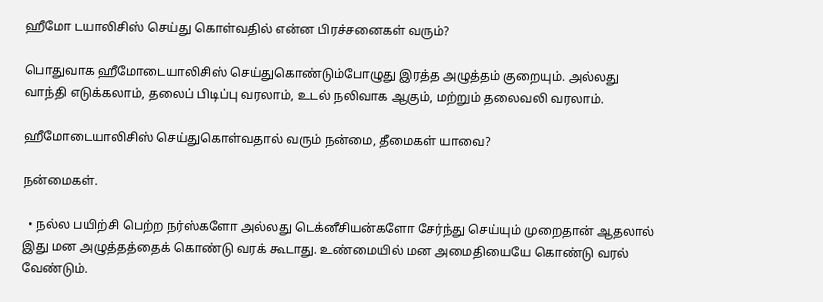ஹீமோ டயாலிசிஸ் செய்து கொள்வதில் என்ன பிரச்சனைகள் வரும்?

பொதுவாக ஹீமோடையாலிசிஸ் செய்துகொண்டும்போழுது இரத்த அழுத்தம் குறையும். அல்லது வாந்தி எடுக்கலாம், தலைப் பிடிப்பு வரலாம், உடல் நலிவாக ஆகும், மற்றும் தலைவலி வரலாம்.

ஹீமோடையாலிசிஸ் செய்துகொள்வதால் வரும் நன்மை, தீமைகள் யாவை?

நன்மைகள்.

  • நல்ல பயிற்சி பெற்ற நர்ஸ்களோ அல்லது டெக்னீசியன்களோ சேர்ந்து செய்யும் முறைதான் ஆதலால் இது மன அழுத்தத்தைக் கொண்டு வரக் கூடாது. உண்மையில் மன அமைதியையே கொண்டு வரல் வேண்டும்.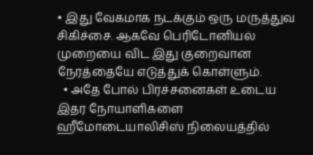• இது வேகமாக நடக்கும் ஒரு மருத்துவ சிகிச்சை. ஆகவே பெரிடோனியல் முறையை விட இது குறைவான நேரத்தையே எடுத்துக் கொள்ளும்.
  • அதே போல் பிரச்சனைகள் உடைய இதர நோயாளிகளை ஹீமோடையாலிசிஸ் நிலையத்தில்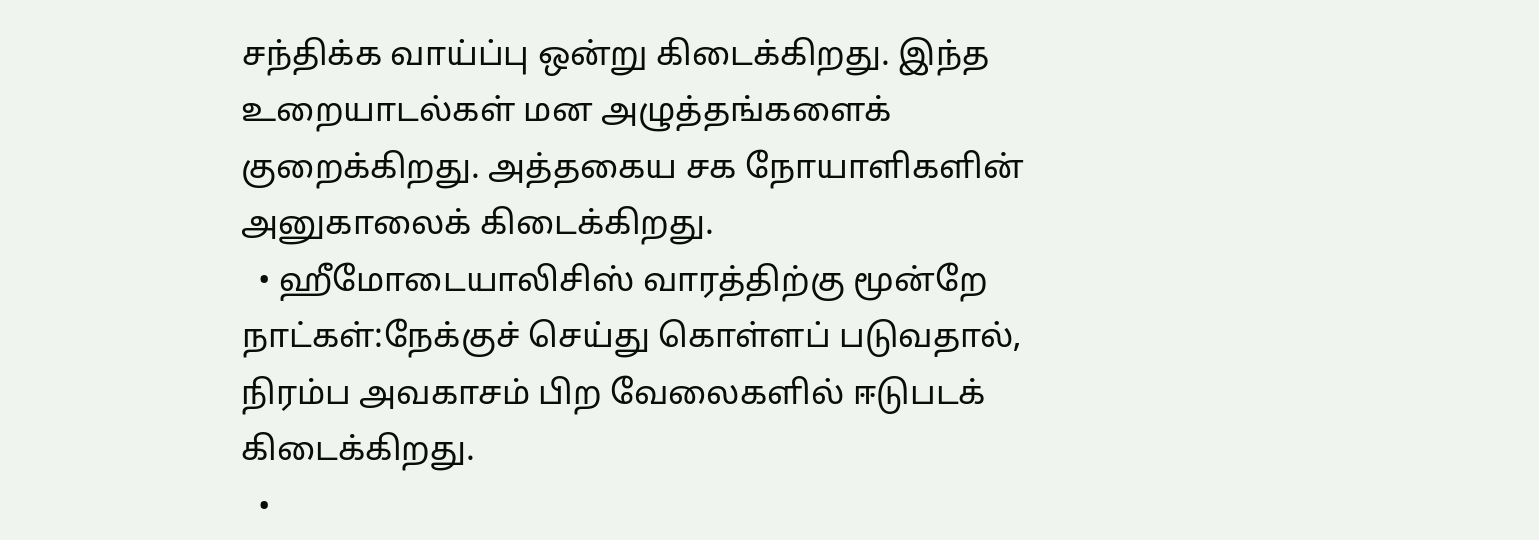சந்திக்க வாய்ப்பு ஒன்று கிடைக்கிறது. இந்த உறையாடல்கள் மன அழுத்தங்களைக் குறைக்கிறது. அத்தகைய சக நோயாளிகளின் அனுகாலைக் கிடைக்கிறது.
  • ஹீமோடையாலிசிஸ் வாரத்திற்கு மூன்றே நாட்கள்:நேக்குச் செய்து கொள்ளப் படுவதால், நிரம்ப அவகாசம் பிற வேலைகளில் ஈடுபடக் கிடைக்கிறது.
  •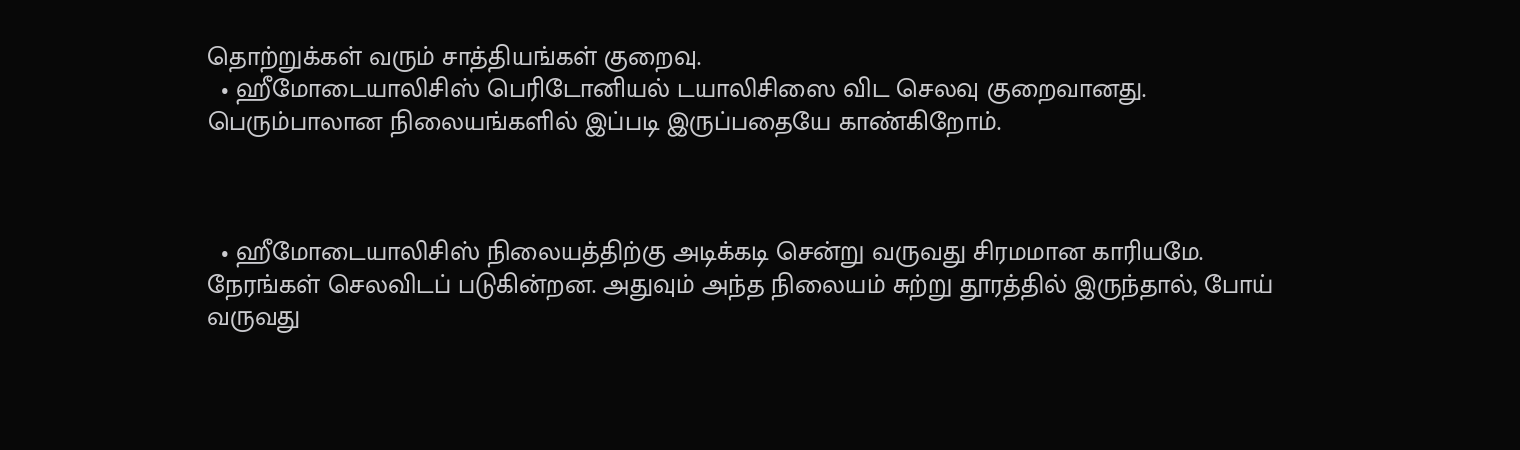தொற்றுக்கள் வரும் சாத்தியங்கள் குறைவு.
  • ஹீமோடையாலிசிஸ் பெரிடோனியல் டயாலிசிஸை விட செலவு குறைவானது. பெரும்பாலான நிலையங்களில் இப்படி இருப்பதையே காண்கிறோம்.



  • ஹீமோடையாலிசிஸ் நிலையத்திற்கு அடிக்கடி சென்று வருவது சிரமமான காரியமே. நேரங்கள் செலவிடப் படுகின்றன. அதுவும் அந்த நிலையம் சுற்று தூரத்தில் இருந்தால், போய் வருவது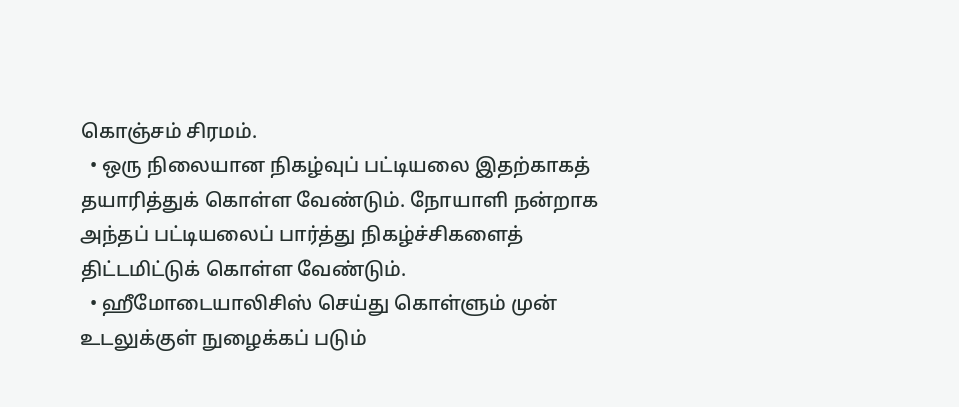கொஞ்சம் சிரமம்.
  • ஒரு நிலையான நிகழ்வுப் பட்டியலை இதற்காகத் தயாரித்துக் கொள்ள வேண்டும். நோயாளி நன்றாக அந்தப் பட்டியலைப் பார்த்து நிகழ்ச்சிகளைத் திட்டமிட்டுக் கொள்ள வேண்டும்.
  • ஹீமோடையாலிசிஸ் செய்து கொள்ளும் முன் உடலுக்குள் நுழைக்கப் படும்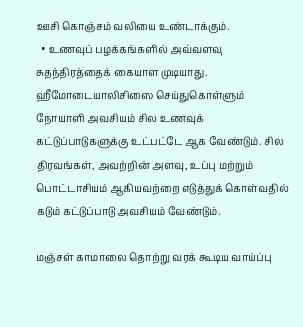ஊசி கொஞ்சம் வலியை உண்டாக்கும்.
  • உணவுப் பழக்கங்களில் அவ்வளவு சுதந்திரத்தைக் கையாள முடியாது. ஹீமோடையாலிசிஸை செய்துகொள்ளும் நோயாளி அவசியம் சில உணவுக் கட்டுப்பாடுகளுக்கு உட்பட்டே ஆக வேண்டும். சில திரவங்கள், அவற்றின் அளவு, உப்பு மற்றும் பொட்டாசியம் ஆகியவற்றை எடுத்துக் கொள்வதில் கடும் கட்டுப்பாடு அவசியம் வேண்டும்.

மஞ்சள் காமாலை தொற்று வரக் கூடிய வாய்ப்பு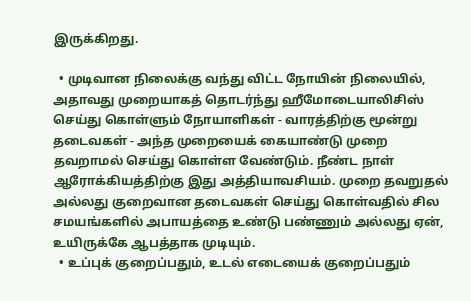இருக்கிறது.

  • முடிவான நிலைக்கு வந்து விட்ட நோயின் நிலையில், அதாவது முறையாகத் தொடர்ந்து ஹீமோடையாலிசிஸ் செய்து கொள்ளும் நோயாளிகள் - வாரத்திற்கு மூன்று தடைவகள் - அந்த முறையைக் கையாண்டு முறை தவறாமல் செய்து கொள்ள வேண்டும். நீண்ட நாள் ஆரோக்கியத்திற்கு இது அத்தியாவசியம். முறை தவறுதல் அல்லது குறைவான தடைவகள் செய்து கொள்வதில் சில சமயங்களில் அபாயத்தை உண்டு பண்ணும் அல்லது ஏன், உயிருக்கே ஆபத்தாக முடியும்.
  • உப்புக் குறைப்பதும், உடல் எடையைக் குறைப்பதும்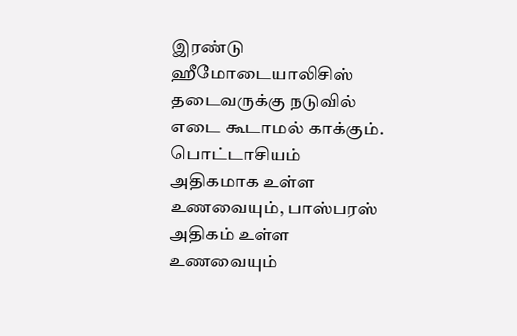இரண்டு ஹீமோடையாலிசிஸ் தடைவருக்கு நடுவில் எடை கூடாமல் காக்கும். பொட்டாசியம் அதிகமாக உள்ள உணவையும், பாஸ்பரஸ் அதிகம் உள்ள உணவையும்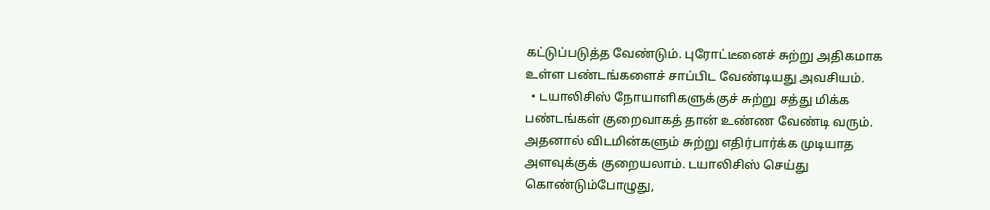கட்டுப்படுத்த வேண்டும். புரோட்டீனைச் சுற்று அதிகமாக உள்ள பண்டங்களைச் சாப்பிட வேண்டியது அவசியம்.
  • டயாலிசிஸ் நோயாளிகளுக்குச் சுற்று சத்து மிக்க பண்டங்கள் குறைவாகத் தான் உண்ண வேண்டி வரும். அதனால் விடமின்களும் சுற்று எதிர்பார்க்க முடியாத அளவுக்குக் குறையலாம். டயாலிசிஸ் செய்து கொண்டும்போழுது,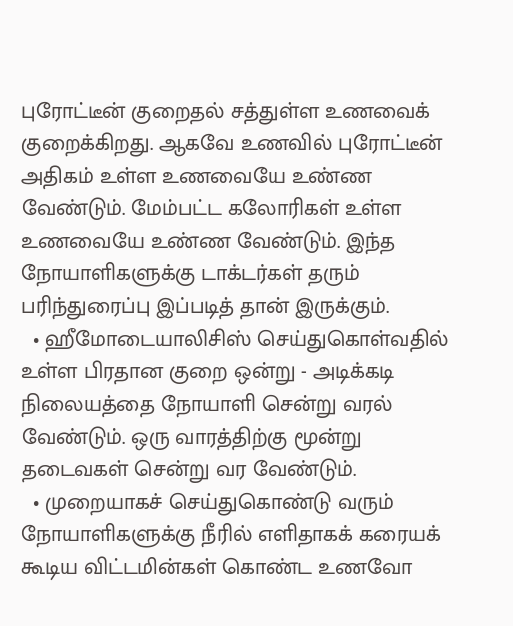புரோட்டீன் குறைதல் சத்துள்ள உணவைக் குறைக்கிறது. ஆகவே உணவில் புரோட்டீன் அதிகம் உள்ள உணவையே உண்ண வேண்டும். மேம்பட்ட கலோரிகள் உள்ள உணவையே உண்ண வேண்டும். இந்த நோயாளிகளுக்கு டாக்டர்கள் தரும் பரிந்துரைப்பு இப்படித் தான் இருக்கும்.
  • ஹீமோடையாலிசிஸ் செய்துகொள்வதில் உள்ள பிரதான குறை ஒன்று - அடிக்கடி நிலையத்தை நோயாளி சென்று வரல் வேண்டும். ஒரு வாரத்திற்கு மூன்று தடைவகள் சென்று வர வேண்டும்.
  • முறையாகச் செய்துகொண்டு வரும் நோயாளிகளுக்கு நீரில் எளிதாகக் கரையக் கூடிய விட்டமின்கள் கொண்ட உணவோ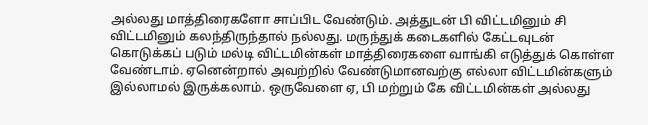அல்லது மாத்திரைகளோ சாப்பிட வேண்டும். அத்துடன் பி விட்டமினும் சி விட்டமினும் கலந்திருந்தால் நல்லது. மருந்துக் கடைகளில் கேட்டவுடன் கொடுக்கப் படும் மல்டி விட்டமின்கள் மாத்திரைகளை வாங்கி எடுத்துக் கொள்ள வேண்டாம். ஏனென்றால் அவற்றில் வேண்டுமானவற்கு எல்லா விட்டமின்களும் இல்லாமல் இருக்கலாம். ஒருவேளை ஏ, பி மற்றும் கே விட்டமின்கள் அல்லது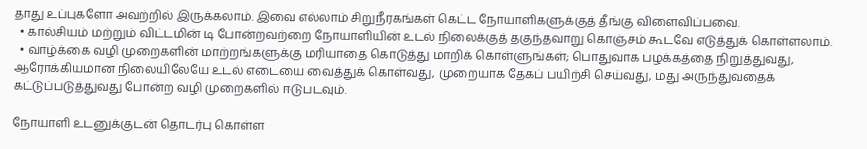தாது உப்புகளோ அவற்றில் இருக்கலாம். இவை எல்லாம் சிறுநீரகங்கள் கெட்ட நோயாளிகளுக்குத் தீங்கு விளைவிப்பவை.
  • கால்சியம் மற்றும் விட்டமின் டி போன்றவற்றை நோயாளியின் உடல் நிலைக்குத் தகுந்தவாறு கொஞ்சம் கூடவே எடுத்துக் கொள்ளலாம்.
  • வாழ்க்கை வழி முறைகளின் மாற்றங்களுக்கு மரியாதை கொடுத்து மாறிக் கொள்ளுங்கள்; பொதுவாக பழக்கத்தை நிறுத்துவது, ஆரோக்கியமான நிலையிலேயே உடல் எடையை வைத்துக் கொள்வது, முறையாக தேகப் பயிற்சி செய்வது, மது அருந்துவதைக் கட்டுப்படுத்துவது போன்ற வழி முறைகளில் ஈடுபடவும்.

நோயாளி உடனுக்குடன் தொடர்பு கொள்ள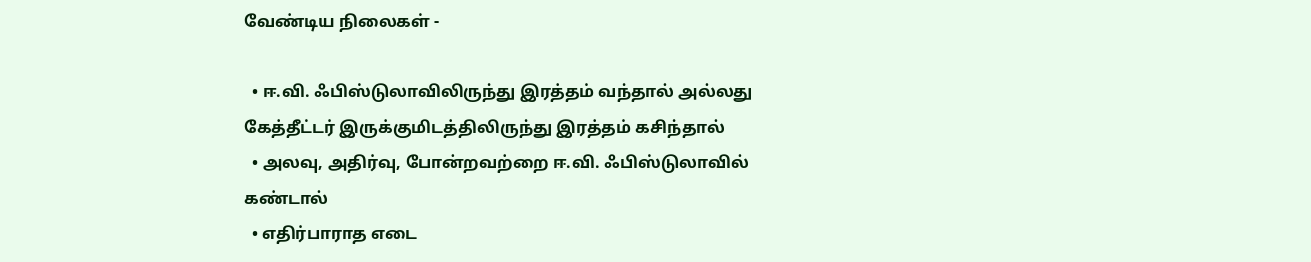வேண்டிய நிலைகள் -

  • ஈ.வி. ஃபிஸ்டுலாவிலிருந்து இரத்தம் வந்தால் அல்லது கேத்தீட்டர் இருக்குமிடத்திலிருந்து இரத்தம் கசிந்தால்
  • அலவு, அதிர்வு, போன்றவற்றை ஈ.வி. ஃபிஸ்டுலாவில் கண்டால்
  • எதிர்பாராத எடை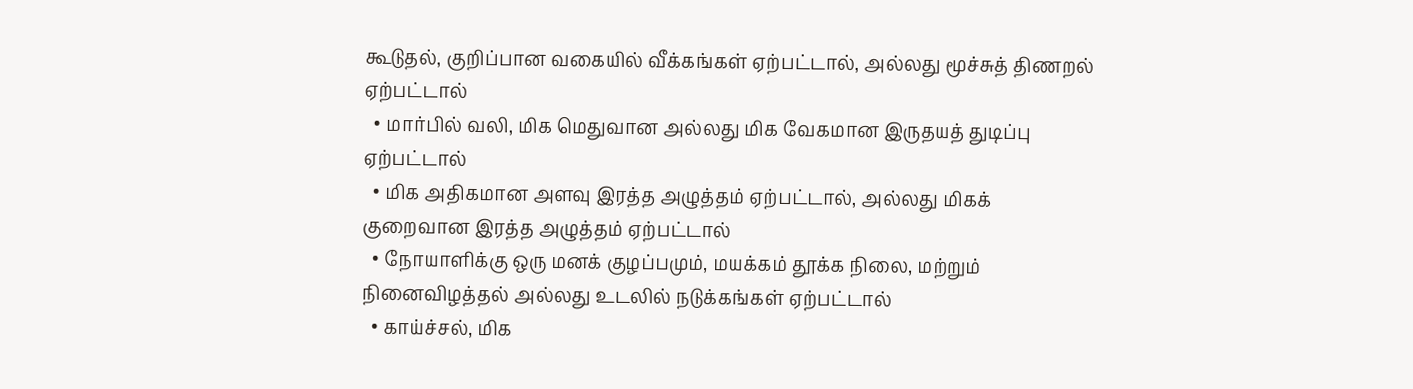கூடுதல், குறிப்பான வகையில் வீக்கங்கள் ஏற்பட்டால், அல்லது மூச்சுத் திணறல் ஏற்பட்டால்
  • மார்பில் வலி, மிக மெதுவான அல்லது மிக வேகமான இருதயத் துடிப்பு ஏற்பட்டால்
  • மிக அதிகமான அளவு இரத்த அழுத்தம் ஏற்பட்டால், அல்லது மிகக் குறைவான இரத்த அழுத்தம் ஏற்பட்டால்
  • நோயாளிக்கு ஒரு மனக் குழப்பமும், மயக்கம் தூக்க நிலை, மற்றும் நினைவிழத்தல் அல்லது உடலில் நடுக்கங்கள் ஏற்பட்டால்
  • காய்ச்சல், மிக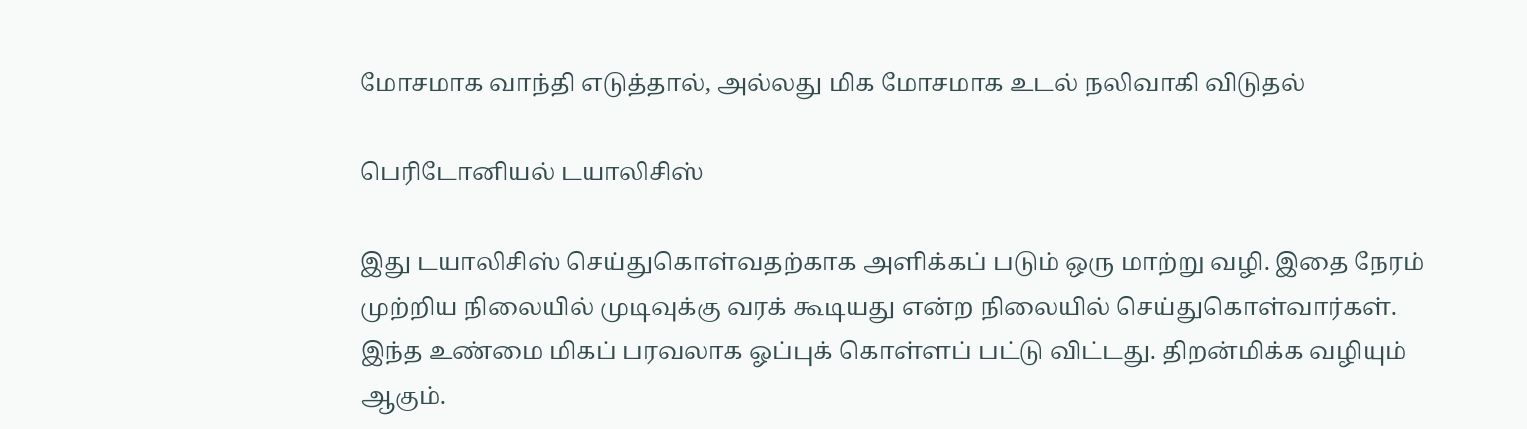மோசமாக வாந்தி எடுத்தால், அல்லது மிக மோசமாக உடல் நலிவாகி விடுதல்

பெரிடோனியல் டயாலிசிஸ்

இது டயாலிசிஸ் செய்துகொள்வதற்காக அளிக்கப் படும் ஒரு மாற்று வழி. இதை நேரம் முற்றிய நிலையில் முடிவுக்கு வரக் கூடியது என்ற நிலையில் செய்துகொள்வார்கள். இந்த உண்மை மிகப் பரவலாக ஓப்புக் கொள்ளப் பட்டு விட்டது. திறன்மிக்க வழியும் ஆகும்.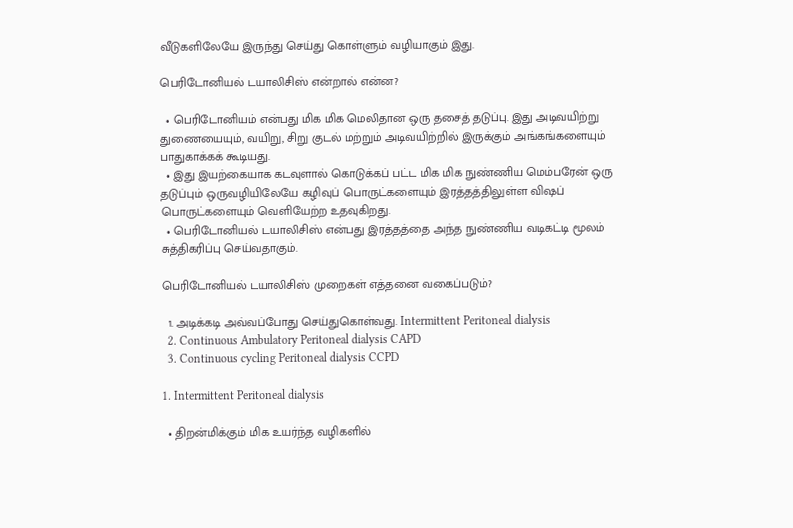வீடுகளிலேயே இருந்து செய்து கொள்ளும் வழியாகும் இது.

பெரிடோனியல் டயாலிசிஸ் என்றால் என்ன?

  • பெரிடோனியம் என்பது மிக மிக மெலிதான ஒரு தசைத் தடுப்பு. இது அடிவயிற்று துணையையும், வயிறு, சிறு குடல் மற்றும் அடிவயிற்றில் இருக்கும் அங்கங்களையும் பாதுகாக்கக் கூடியது.
  • இது இயற்கையாக கடவுளால் கொடுக்கப் பட்ட மிக மிக நுண்ணிய மெம்பரேன் ஒரு தடுப்பும் ஒருவழியிலேயே கழிவுப் பொருட்களையும் இரத்தத்திலுள்ள விஷப் பொருட்களையும் வெளியேற்ற உதவுகிறது.
  • பெரிடோனியல் டயாலிசிஸ் என்பது இரத்தத்தை அந்த நுண்ணிய வடிகட்டி மூலம் சுத்திகரிப்பு செய்வதாகும்.

பெரிடோனியல் டயாலிசிஸ் முறைகள் எத்தனை வகைப்படும்?

  1. அடிக்கடி அவ்வப்போது செய்துகொள்வது. Intermittent Peritoneal dialysis
  2. Continuous Ambulatory Peritoneal dialysis CAPD
  3. Continuous cycling Peritoneal dialysis CCPD

1. Intermittent Peritoneal dialysis

  • திறன்மிக்கும் மிக உயர்ந்த வழிகளில்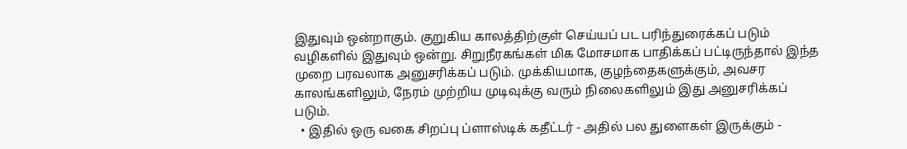இதுவும் ஒன்றாகும். குறுகிய காலத்திற்குள் செய்யப் பட பரிந்துரைக்கப் படும் வழிகளில் இதுவும் ஒன்று. சிறுநீரகங்கள் மிக மோசமாக பாதிக்கப் பட்டிருந்தால் இந்த முறை பரவலாக அனுசரிக்கப் படும். முக்கியமாக, குழந்தைகளுக்கும், அவசர காலங்களிலும், நேரம் முற்றிய முடிவுக்கு வரும் நிலைகளிலும் இது அனுசரிக்கப் படும்.
  • இதில் ஒரு வகை சிறப்பு ப்ளாஸ்டிக் கதீட்டர் - அதில் பல துளைகள் இருக்கும் -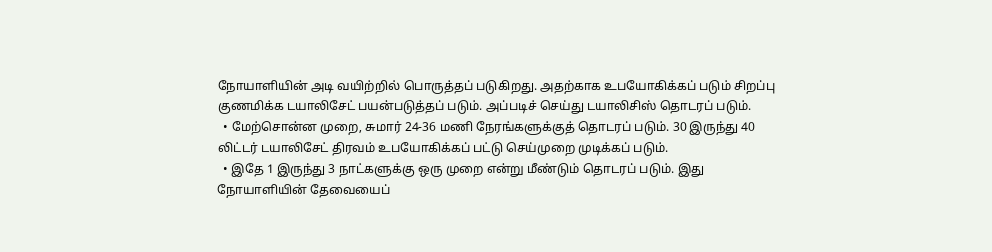நோயாளியின் அடி வயிற்றில் பொருத்தப் படுகிறது. அதற்காக உபயோகிக்கப் படும் சிறப்பு குணமிக்க டயாலிசேட் பயன்படுத்தப் படும். அப்படிச் செய்து டயாலிசிஸ் தொடரப் படும்.
  • மேற்சொன்ன முறை, சுமார் 24-36 மணி நேரங்களுக்குத் தொடரப் படும். 30 இருந்து 40 லிட்டர் டயாலிசேட் திரவம் உபயோகிக்கப் பட்டு செய்முறை முடிக்கப் படும்.
  • இதே 1 இருந்து 3 நாட்களுக்கு ஒரு முறை என்று மீண்டும் தொடரப் படும். இது நோயாளியின் தேவையைப்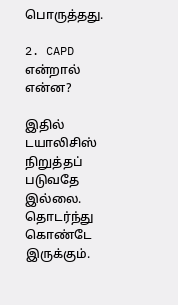பொருத்தது.

2. CAPD என்றால் என்ன?

இதில் டயாலிசிஸ் நிறுத்தப் படுவதே இல்லை. தொடர்ந்து கொண்டே இருக்கும்.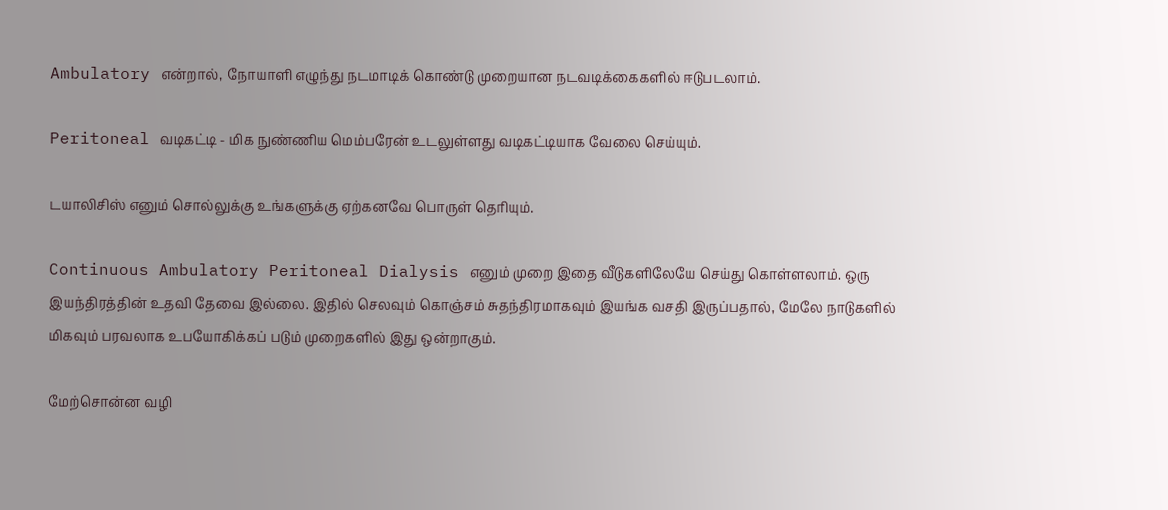Ambulatory என்றால், நோயாளி எழுந்து நடமாடிக் கொண்டு முறையான நடவடிக்கைகளில் ஈடுபடலாம்.

Peritoneal வடிகட்டி - மிக நுண்ணிய மெம்பரேன் உடலுள்ளது வடிகட்டியாக வேலை செய்யும்.

டயாலிசிஸ் எனும் சொல்லுக்கு உங்களுக்கு ஏற்கனவே பொருள் தெரியும்.

Continuous Ambulatory Peritoneal Dialysis எனும் முறை இதை வீடுகளிலேயே செய்து கொள்ளலாம். ஒரு இயந்திரத்தின் உதவி தேவை இல்லை. இதில் செலவும் கொஞ்சம் சுதந்திரமாகவும் இயங்க வசதி இருப்பதால், மேலே நாடுகளில் மிகவும் பரவலாக உபயோகிக்கப் படும் முறைகளில் இது ஒன்றாகும்.

மேற்சொன்ன வழி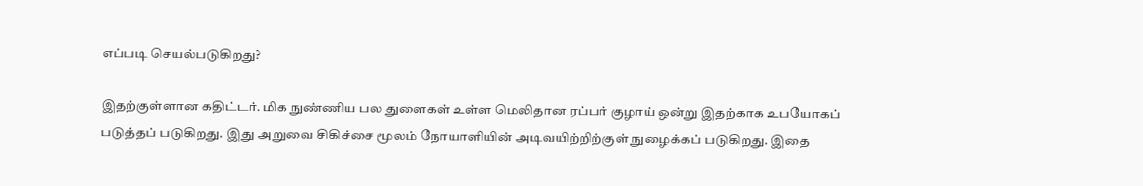எப்படி செயல்படுகிறது?

இதற்குள்ளான கதிட்டர். மிக நுண்ணிய பல துளைகள் உள்ள மெலிதான ரப்பர் குழாய் ஒன்று இதற்காக உபயோகப் படுத்தப் படுகிறது. இது அறுவை சிகிச்சை மூலம் நோயாளியின் அடிவயிற்றிற்குள் நுழைக்கப் படுகிறது. இதை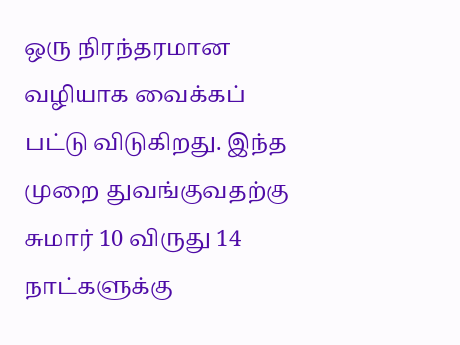ஒரு நிரந்தரமான வழியாக வைக்கப் பட்டு விடுகிறது. இந்த முறை துவங்குவதற்கு சுமார் 10 விருது 14 நாட்களுக்கு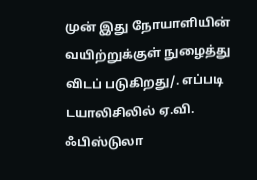முன் இது நோயாளியின் வயிற்றுக்குள் நுழைத்து விடப் படுகிறது/. எப்படி டயாலிசிலில் ஏ.வி. ஃபிஸ்டுலா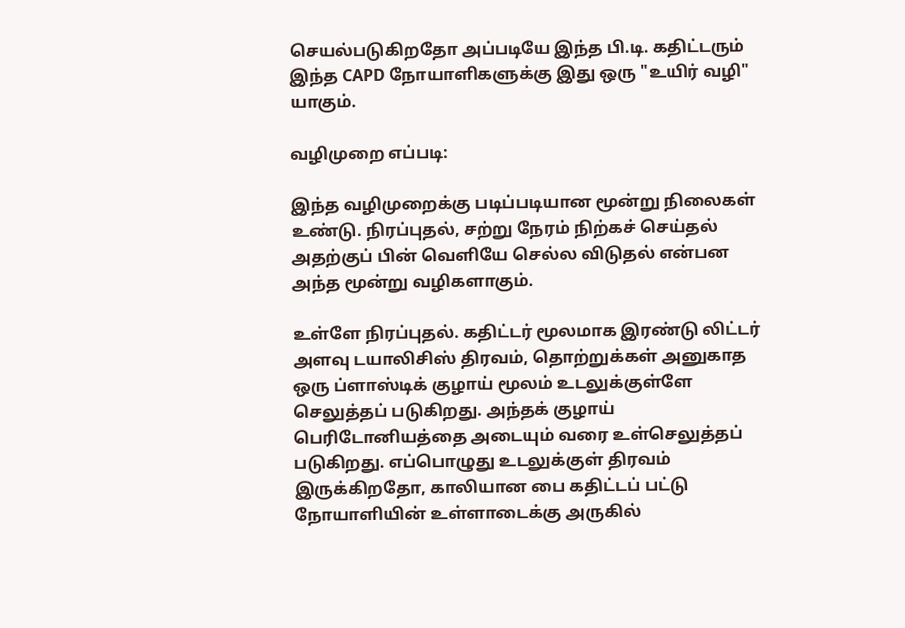செயல்படுகிறதோ அப்படியே இந்த பி.டி. கதிட்டரும் இந்த CAPD நோயாளிகளுக்கு இது ஒரு "உயிர் வழி" யாகும்.

வழிமுறை எப்படி:

இந்த வழிமுறைக்கு படிப்படியான மூன்று நிலைகள் உண்டு. நிரப்புதல், சற்று நேரம் நிற்கச் செய்தல் அதற்குப் பின் வெளியே செல்ல விடுதல் என்பன அந்த மூன்று வழிகளாகும்.

உள்ளே நிரப்புதல். கதிட்டர் மூலமாக இரண்டு லிட்டர் அளவு டயாலிசிஸ் திரவம், தொற்றுக்கள் அனுகாத ஒரு ப்ளாஸ்டிக் குழாய் மூலம் உடலுக்குள்ளே செலுத்தப் படுகிறது. அந்தக் குழாய் பெரிடோனியத்தை அடையும் வரை உள்செலுத்தப் படுகிறது. எப்பொழுது உடலுக்குள் திரவம் இருக்கிறதோ, காலியான பை கதிட்டப் பட்டு நோயாளியின் உள்ளாடைக்கு அருகில்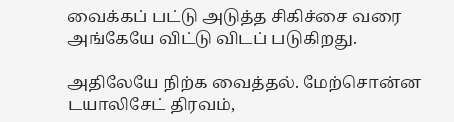வைக்கப் பட்டு அடுத்த சிகிச்சை வரை அங்கேயே விட்டு விடப் படுகிறது.

அதிலேயே நிற்க வைத்தல். மேற்சொன்ன டயாலிசேட் திரவம்,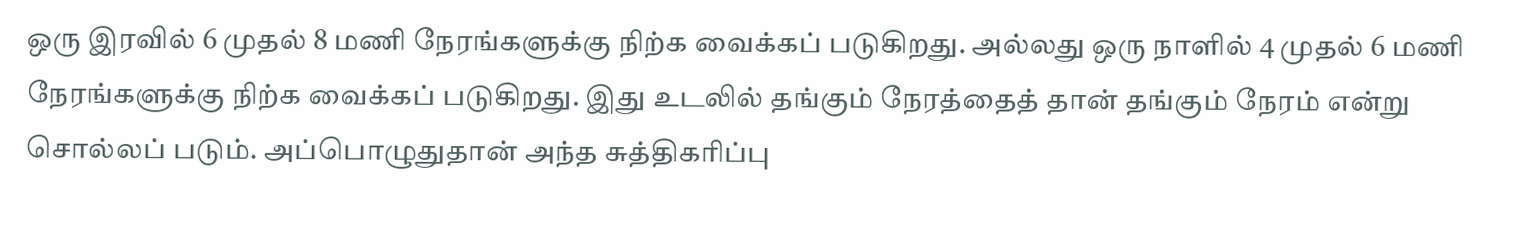ஒரு இரவில் 6 முதல் 8 மணி நேரங்களுக்கு நிற்க வைக்கப் படுகிறது. அல்லது ஒரு நாளில் 4 முதல் 6 மணி நேரங்களுக்கு நிற்க வைக்கப் படுகிறது. இது உடலில் தங்கும் நேரத்தைத் தான் தங்கும் நேரம் என்று சொல்லப் படும். அப்பொழுதுதான் அந்த சுத்திகரிப்பு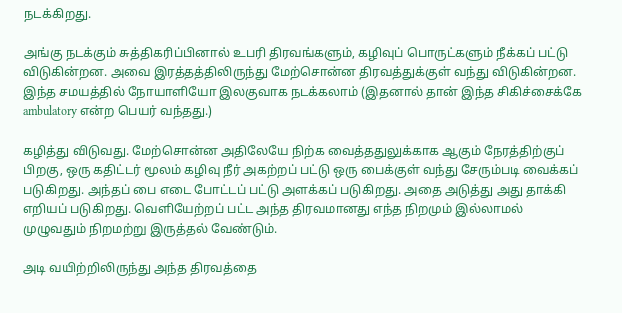நடக்கிறது.

அங்கு நடக்கும் சுத்திகரிப்பினால் உபரி திரவங்களும், கழிவுப் பொருட்களும் நீக்கப் பட்டு விடுகின்றன. அவை இரத்தத்திலிருந்து மேற்சொன்ன திரவத்துக்குள் வந்து விடுகின்றன. இந்த சமயத்தில் நோயாளியோ இலகுவாக நடக்கலாம் (இதனால் தான் இந்த சிகிச்சைக்கே ambulatory என்ற பெயர் வந்தது.)

கழித்து விடுவது. மேற்சொன்ன அதிலேயே நிற்க வைத்ததுலுக்காக ஆகும் நேரத்திற்குப் பிறகு, ஒரு கதிட்டர் மூலம் கழிவு நீர் அகற்றப் பட்டு ஒரு பைக்குள் வந்து சேரும்படி வைக்கப் படுகிறது. அந்தப் பை எடை போட்டப் பட்டு அளக்கப் படுகிறது. அதை அடுத்து அது தாக்கி எறியப் படுகிறது. வெளியேற்றப் பட்ட அந்த திரவமானது எந்த நிறமும் இல்லாமல் முழுவதும் நிறமற்று இருத்தல் வேண்டும்.

அடி வயிற்றிலிருந்து அந்த திரவத்தை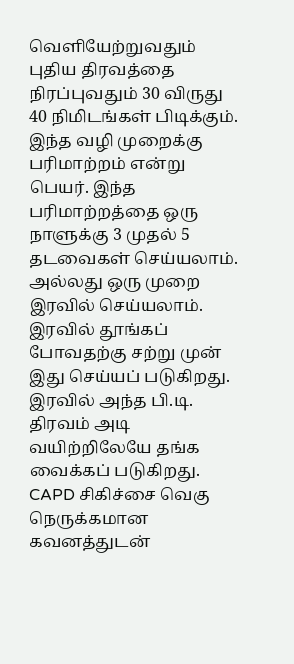வெளியேற்றுவதும் புதிய திரவத்தை நிரப்புவதும் 30 விருது 40 நிமிடங்கள் பிடிக்கும். இந்த வழி முறைக்கு பரிமாற்றம் என்று பெயர். இந்த பரிமாற்றத்தை ஒரு நாளுக்கு 3 முதல் 5 தடவைகள் செய்யலாம். அல்லது ஒரு முறை இரவில் செய்யலாம். இரவில் தூங்கப் போவதற்கு சற்று முன் இது செய்யப் படுகிறது. இரவில் அந்த பி.டி. திரவம் அடி வயிற்றிலேயே தங்க வைக்கப் படுகிறது. CAPD சிகிச்சை வெகு நெருக்கமான கவனத்துடன்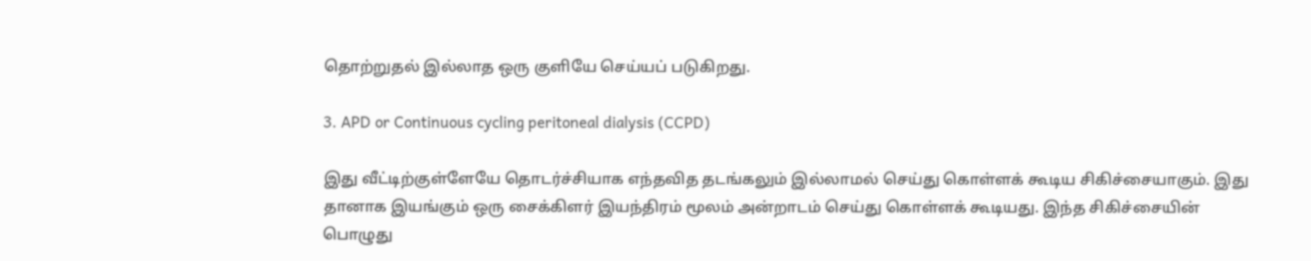தொற்றுதல் இல்லாத ஒரு குளியே செய்யப் படுகிறது.

3. APD or Continuous cycling peritoneal dialysis (CCPD)

இது வீட்டிற்குள்ளேயே தொடர்ச்சியாக எந்தவித தடங்கலும் இல்லாமல் செய்து கொள்ளக் கூடிய சிகிச்சையாகும். இது தானாக இயங்கும் ஒரு சைக்கிளர் இயந்திரம் மூலம் அன்றாடம் செய்து கொள்ளக் கூடியது. இந்த சிகிச்சையின் பொழுது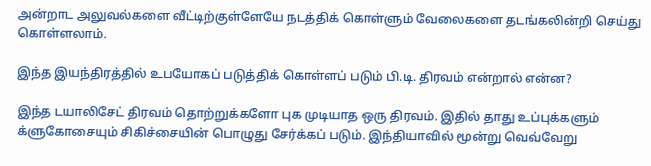அன்றாட அலுவல்களை வீட்டிற்குள்ளேயே நடத்திக் கொள்ளும் வேலைகளை தடங்கலின்றி செய்து கொள்ளலாம்.

இந்த இயந்திரத்தில் உபயோகப் படுத்திக் கொள்ளப் படும் பி.டி. திரவம் என்றால் என்ன?

இந்த டயாலிசேட் திரவம் தொற்றுக்களோ புக முடியாத ஒரு திரவம். இதில் தாது உப்புக்களும் க்ளுகோசையும் சிகிச்சையின் பொழுது சேர்க்கப் படும். இந்தியாவில் மூன்று வெவ்வேறு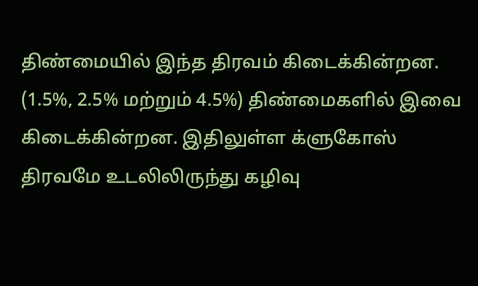திண்மையில் இந்த திரவம் கிடைக்கின்றன. (1.5%, 2.5% மற்றும் 4.5%) திண்மைகளில் இவை கிடைக்கின்றன. இதிலுள்ள க்ளுகோஸ் திரவமே உடலிலிருந்து கழிவு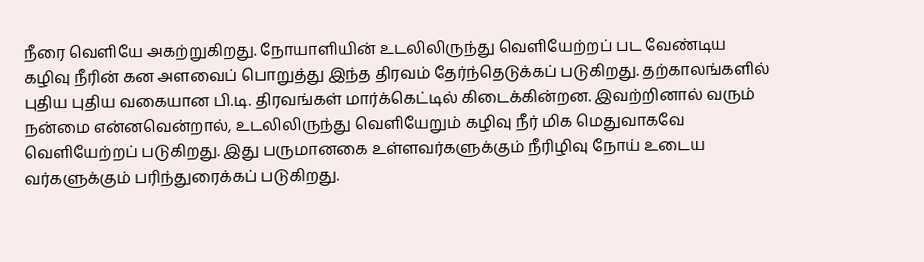நீரை வெளியே அகற்றுகிறது. நோயாளியின் உடலிலிருந்து வெளியேற்றப் பட வேண்டிய கழிவு நீரின் கன அளவைப் பொறுத்து இந்த திரவம் தேர்ந்தெடுக்கப் படுகிறது. தற்காலங்களில் புதிய புதிய வகையான பி.டி. திரவங்கள் மார்க்கெட்டில் கிடைக்கின்றன. இவற்றினால் வரும் நன்மை என்னவென்றால், உடலிலிருந்து வெளியேறும் கழிவு நீர் மிக மெதுவாகவே வெளியேற்றப் படுகிறது. இது பருமானகை உள்ளவர்களுக்கும் நீரிழிவு நோய் உடைய வர்களுக்கும் பரிந்துரைக்கப் படுகிறது.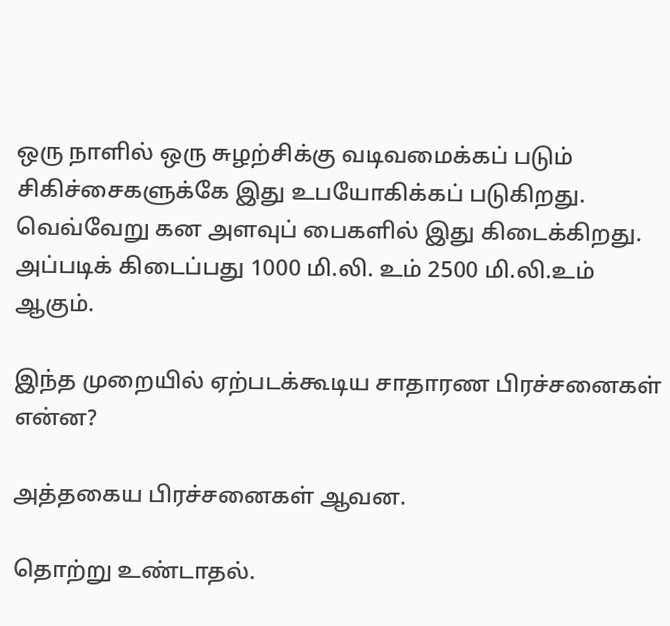ஒரு நாளில் ஒரு சுழற்சிக்கு வடிவமைக்கப் படும் சிகிச்சைகளுக்கே இது உபயோகிக்கப் படுகிறது. வெவ்வேறு கன அளவுப் பைகளில் இது கிடைக்கிறது. அப்படிக் கிடைப்பது 1000 மி.லி. உம் 2500 மி.லி.உம் ஆகும்.

இந்த முறையில் ஏற்படக்கூடிய சாதாரண பிரச்சனைகள் என்ன?

அத்தகைய பிரச்சனைகள் ஆவன.

தொற்று உண்டாதல்.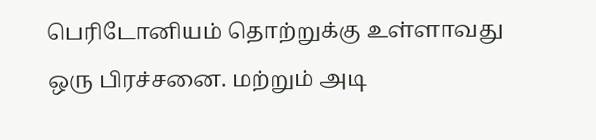பெரிடோனியம் தொற்றுக்கு உள்ளாவது ஒரு பிரச்சனை. மற்றும் அடி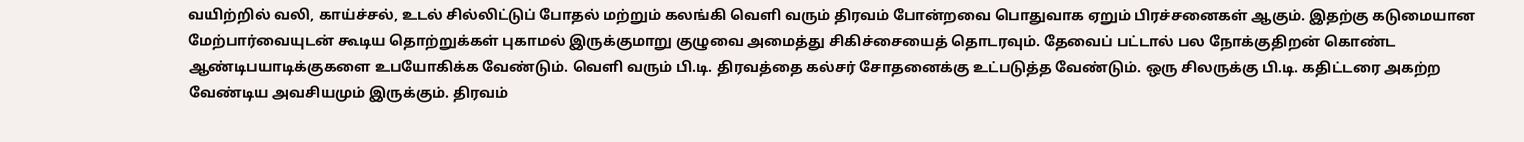வயிற்றில் வலி, காய்ச்சல், உடல் சில்லிட்டுப் போதல் மற்றும் கலங்கி வெளி வரும் திரவம் போன்றவை பொதுவாக ஏறும் பிரச்சனைகள் ஆகும். இதற்கு கடுமையான மேற்பார்வையுடன் கூடிய தொற்றுக்கள் புகாமல் இருக்குமாறு குழுவை அமைத்து சிகிச்சையைத் தொடரவும். தேவைப் பட்டால் பல நோக்குதிறன் கொண்ட ஆண்டிபயாடிக்குகளை உபயோகிக்க வேண்டும். வெளி வரும் பி.டி. திரவத்தை கல்சர் சோதனைக்கு உட்படுத்த வேண்டும். ஒரு சிலருக்கு பி.டி. கதிட்டரை அகற்ற வேண்டிய அவசியமும் இருக்கும். திரவம்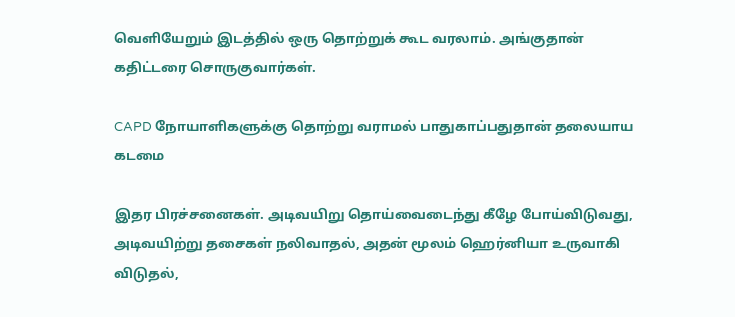வெளியேறும் இடத்தில் ஒரு தொற்றுக் கூட வரலாம். அங்குதான் கதிட்டரை சொருகுவார்கள்.

CAPD நோயாளிகளுக்கு தொற்று வராமல் பாதுகாப்பதுதான் தலையாய கடமை

இதர பிரச்சனைகள். அடிவயிறு தொய்வைடைந்து கீழே போய்விடுவது, அடிவயிற்று தசைகள் நலிவாதல், அதன் மூலம் ஹெர்னியா உருவாகி விடுதல்,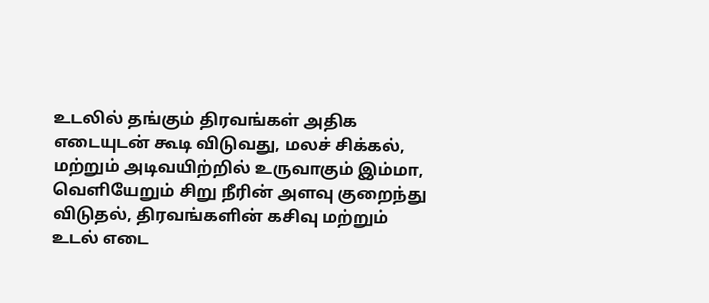உடலில் தங்கும் திரவங்கள் அதிக எடையுடன் கூடி விடுவது, மலச் சிக்கல், மற்றும் அடிவயிற்றில் உருவாகும் இம்மா, வெளியேறும் சிறு நீரின் அளவு குறைந்து விடுதல், திரவங்களின் கசிவு மற்றும் உடல் எடை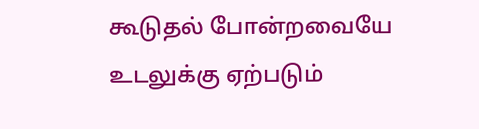கூடுதல் போன்றவையே உடலுக்கு ஏற்படும்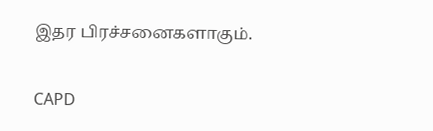இதர பிரச்சனைகளாகும்.

CAPD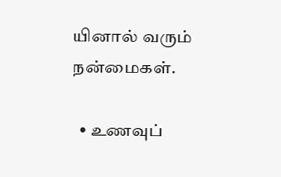யினால் வரும் நன்மைகள்.

  • உணவுப்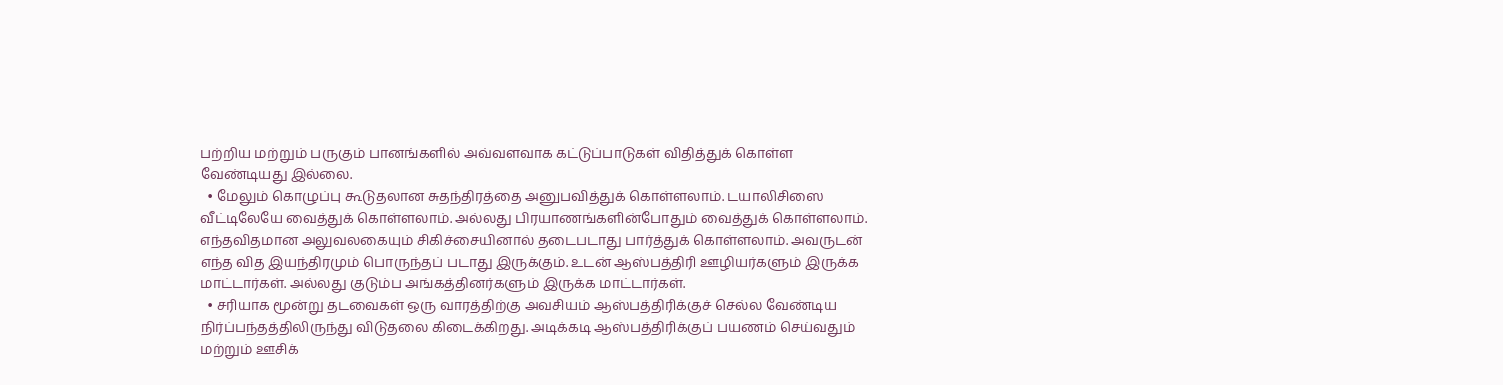பற்றிய மற்றும் பருகும் பானங்களில் அவ்வளவாக கட்டுப்பாடுகள் விதித்துக் கொள்ள வேண்டியது இல்லை.
  • மேலும் கொழுப்பு கூடுதலான சுதந்திரத்தை அனுபவித்துக் கொள்ளலாம். டயாலிசிஸை வீட்டிலேயே வைத்துக் கொள்ளலாம். அல்லது பிரயாணங்களின்போதும் வைத்துக் கொள்ளலாம். எந்தவிதமான அலுவலகையும் சிகிச்சையினால் தடைபடாது பார்த்துக் கொள்ளலாம். அவருடன் எந்த வித இயந்திரமும் பொருந்தப் படாது இருக்கும். உடன் ஆஸ்பத்திரி ஊழியர்களும் இருக்க மாட்டார்கள். அல்லது குடும்ப அங்கத்தினர்களும் இருக்க மாட்டார்கள்.
  • சரியாக மூன்று தடவைகள் ஒரு வாரத்திற்கு அவசியம் ஆஸ்பத்திரிக்குச் செல்ல வேண்டிய நிர்ப்பந்தத்திலிருந்து விடுதலை கிடைக்கிறது. அடிக்கடி ஆஸ்பத்திரிக்குப் பயணம் செய்வதும் மற்றும் ஊசிக்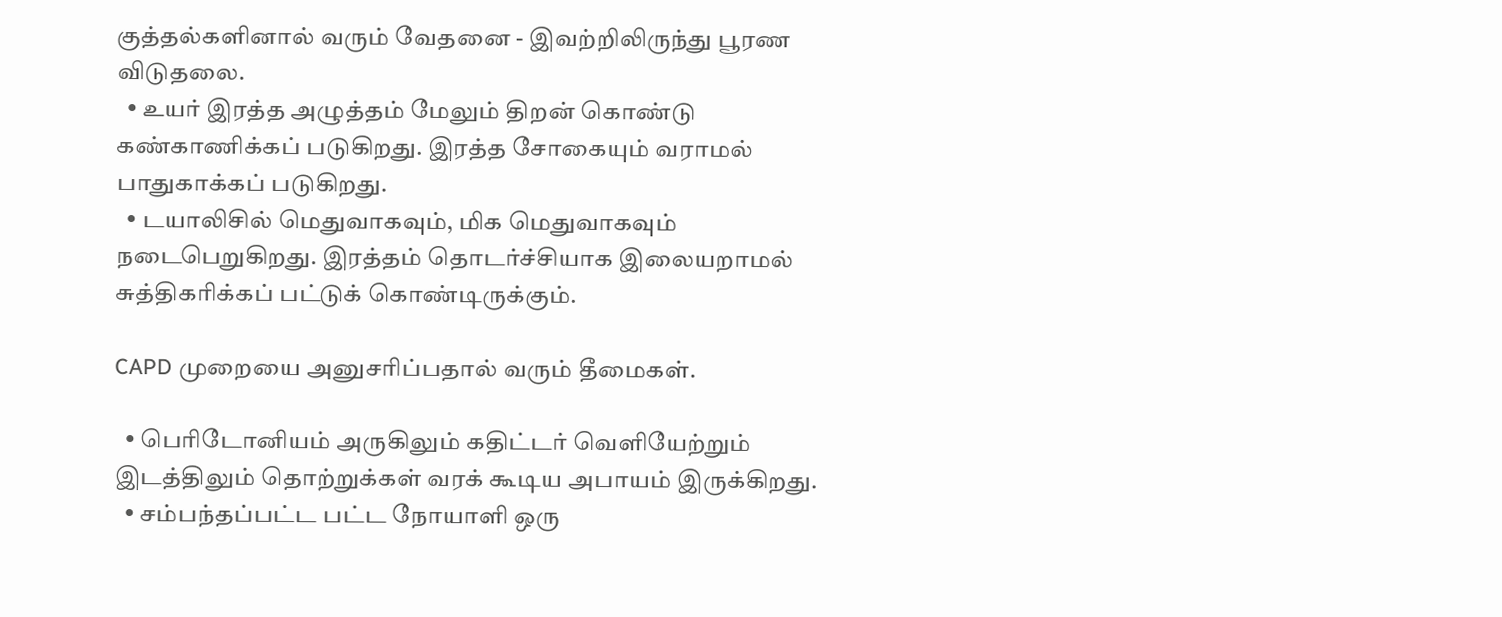குத்தல்களினால் வரும் வேதனை - இவற்றிலிருந்து பூரண விடுதலை.
  • உயர் இரத்த அழுத்தம் மேலும் திறன் கொண்டு கண்காணிக்கப் படுகிறது. இரத்த சோகையும் வராமல் பாதுகாக்கப் படுகிறது.
  • டயாலிசில் மெதுவாகவும், மிக மெதுவாகவும் நடைபெறுகிறது. இரத்தம் தொடர்ச்சியாக இலையறாமல் சுத்திகரிக்கப் பட்டுக் கொண்டிருக்கும்.

CAPD முறையை அனுசரிப்பதால் வரும் தீமைகள்.

  • பெரிடோனியம் அருகிலும் கதிட்டர் வெளியேற்றும் இடத்திலும் தொற்றுக்கள் வரக் கூடிய அபாயம் இருக்கிறது.
  • சம்பந்தப்பட்ட பட்ட நோயாளி ஒரு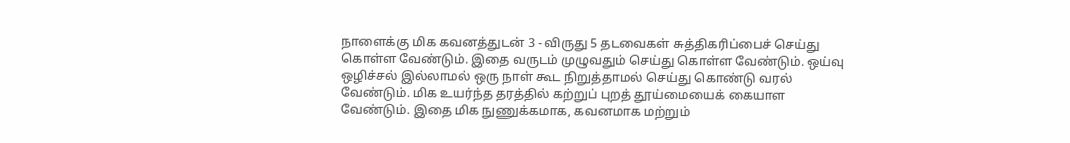நாளைக்கு மிக கவனத்துடன் 3 - விருது 5 தடவைகள் சுத்திகரிப்பைச் செய்து கொள்ள வேண்டும். இதை வருடம் முழுவதும் செய்து கொள்ள வேண்டும். ஒய்வு ஒழிச்சல் இல்லாமல் ஒரு நாள் கூட நிறுத்தாமல் செய்து கொண்டு வரல் வேண்டும். மிக உயர்ந்த தரத்தில் கற்றுப் புறத் தூய்மையைக் கையாள வேண்டும். இதை மிக நுணுக்கமாக, கவனமாக மற்றும்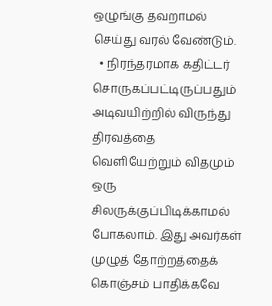ஒழுங்கு தவறாமல் செய்து வரல் வேண்டும்.
  • நிரந்தரமாக கதிட்டர் சொருகப்பட்டிருப்பதும் அடிவயிற்றில் விருந்து திரவத்தை வெளியேற்றும் விதமும் ஒரு சிலருக்குப்பிடிக்காமல் போகலாம். இது அவர்கள் முழுத் தோற்றத்தைக் கொஞ்சம் பாதிக்கவே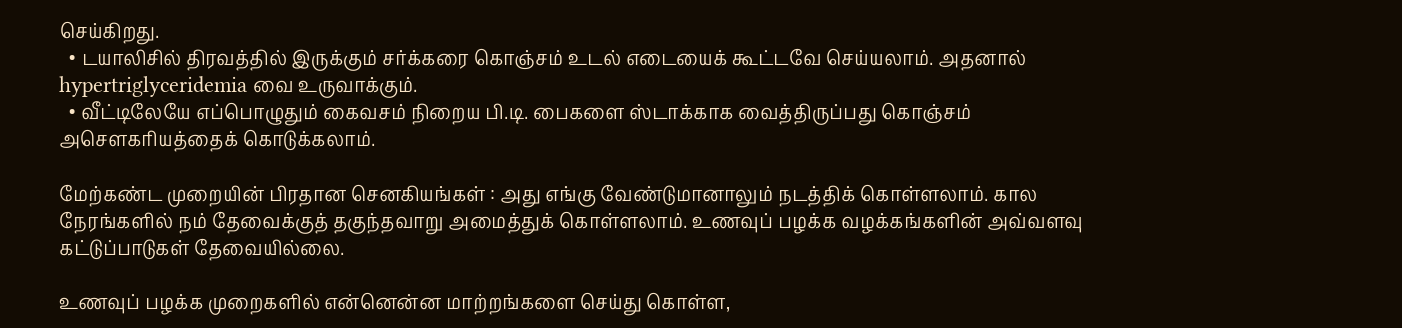செய்கிறது.
  • டயாலிசில் திரவத்தில் இருக்கும் சர்க்கரை கொஞ்சம் உடல் எடையைக் கூட்டவே செய்யலாம். அதனால் hypertriglyceridemia வை உருவாக்கும்.
  • வீட்டிலேயே எப்பொழுதும் கைவசம் நிறைய பி.டி. பைகளை ஸ்டாக்காக வைத்திருப்பது கொஞ்சம் அசௌகரியத்தைக் கொடுக்கலாம்.

மேற்கண்ட முறையின் பிரதான செனகியங்கள் : அது எங்கு வேண்டுமானாலும் நடத்திக் கொள்ளலாம். கால நேரங்களில் நம் தேவைக்குத் தகுந்தவாறு அமைத்துக் கொள்ளலாம். உணவுப் பழக்க வழக்கங்களின் அவ்வளவு கட்டுப்பாடுகள் தேவையில்லை.

உணவுப் பழக்க முறைகளில் என்னென்ன மாற்றங்களை செய்து கொள்ள,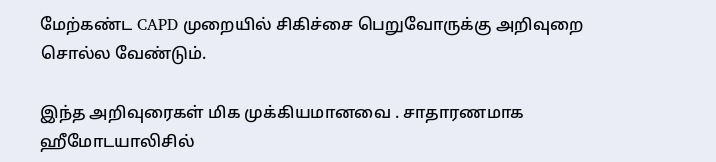மேற்கண்ட CAPD முறையில் சிகிச்சை பெறுவோருக்கு அறிவுறை சொல்ல வேண்டும்.

இந்த அறிவுரைகள் மிக முக்கியமானவை . சாதாரணமாக ஹீமோடயாலிசில்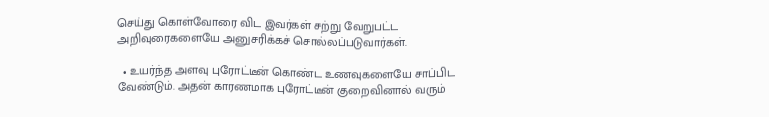செய்து கொள்வோரை விட இவர்கள் சற்று வேறுபட்ட அறிவுரைகளையே அனுசரிக்கச் சொல்லப்படுவார்கள்.

  • உயர்ந்த அளவு புரோட்டீன் கொண்ட உணவுகளையே சாப்பிட வேண்டும். அதன் காரணமாக புரோட்டீன் குறைவினால் வரும்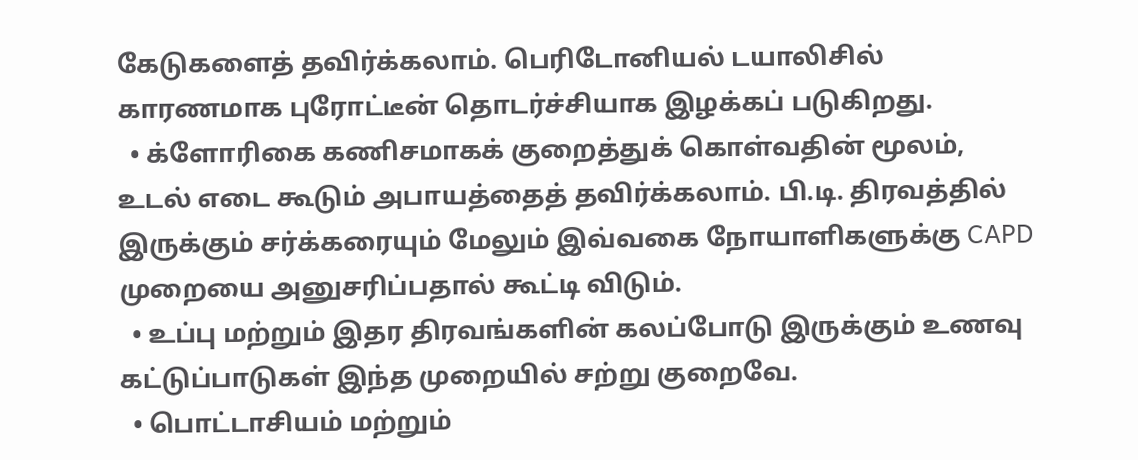கேடுகளைத் தவிர்க்கலாம். பெரிடோனியல் டயாலிசில் காரணமாக புரோட்டீன் தொடர்ச்சியாக இழக்கப் படுகிறது.
  • க்ளோரிகை கணிசமாகக் குறைத்துக் கொள்வதின் மூலம், உடல் எடை கூடும் அபாயத்தைத் தவிர்க்கலாம். பி.டி. திரவத்தில் இருக்கும் சர்க்கரையும் மேலும் இவ்வகை நோயாளிகளுக்கு CAPD முறையை அனுசரிப்பதால் கூட்டி விடும்.
  • உப்பு மற்றும் இதர திரவங்களின் கலப்போடு இருக்கும் உணவு கட்டுப்பாடுகள் இந்த முறையில் சற்று குறைவே.
  • பொட்டாசியம் மற்றும்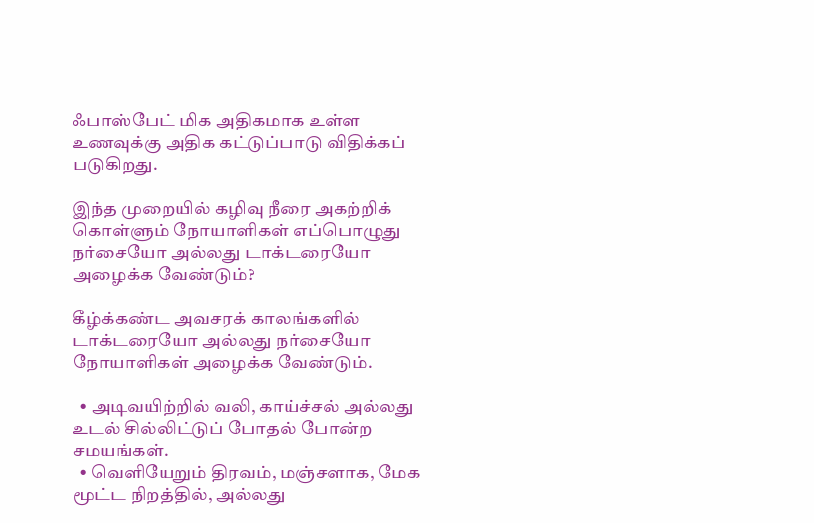ஃபாஸ்பேட் மிக அதிகமாக உள்ள உணவுக்கு அதிக கட்டுப்பாடு விதிக்கப் படுகிறது.

இந்த முறையில் கழிவு நீரை அகற்றிக் கொள்ளும் நோயாளிகள் எப்பொழுது நர்சையோ அல்லது டாக்டரையோ அழைக்க வேண்டும்?

கீழ்க்கண்ட அவசரக் காலங்களில் டாக்டரையோ அல்லது நர்சையோ நோயாளிகள் அழைக்க வேண்டும்.

  • அடிவயிற்றில் வலி, காய்ச்சல் அல்லது உடல் சில்லிட்டுப் போதல் போன்ற சமயங்கள்.
  • வெளியேறும் திரவம், மஞ்சளாக, மேக மூட்ட நிறத்தில், அல்லது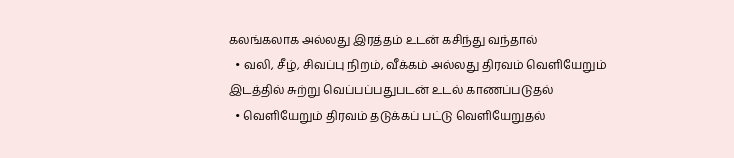கலங்கலாக அல்லது இரத்தம் உடன் கசிந்து வந்தால்
  • வலி, சீழ், சிவப்பு நிறம், வீக்கம் அல்லது திரவம் வெளியேறும் இடத்தில் சுற்று வெப்பப்பதுபடன் உடல் காணப்படுதல்
  • வெளியேறும் திரவம் தடுக்கப் பட்டு வெளியேறுதல்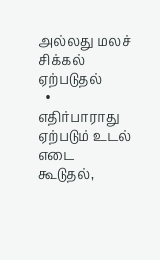அல்லது மலச் சிக்கல் ஏற்படுதல்
  • எதிர்பாராது ஏற்படும் உடல் எடை கூடுதல்,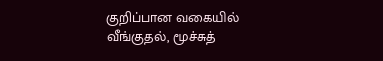குறிப்பான வகையில் வீங்குதல், மூச்சுத்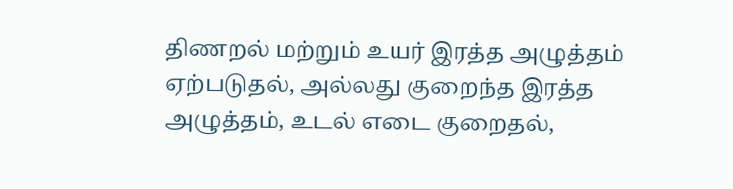திணறல் மற்றும் உயர் இரத்த அழுத்தம் ஏற்படுதல், அல்லது குறைந்த இரத்த அழுத்தம், உடல் எடை குறைதல்,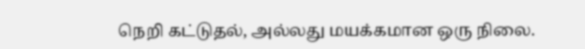நெறி கட்டுதல், அல்லது மயக்கமான ஒரு நிலை.